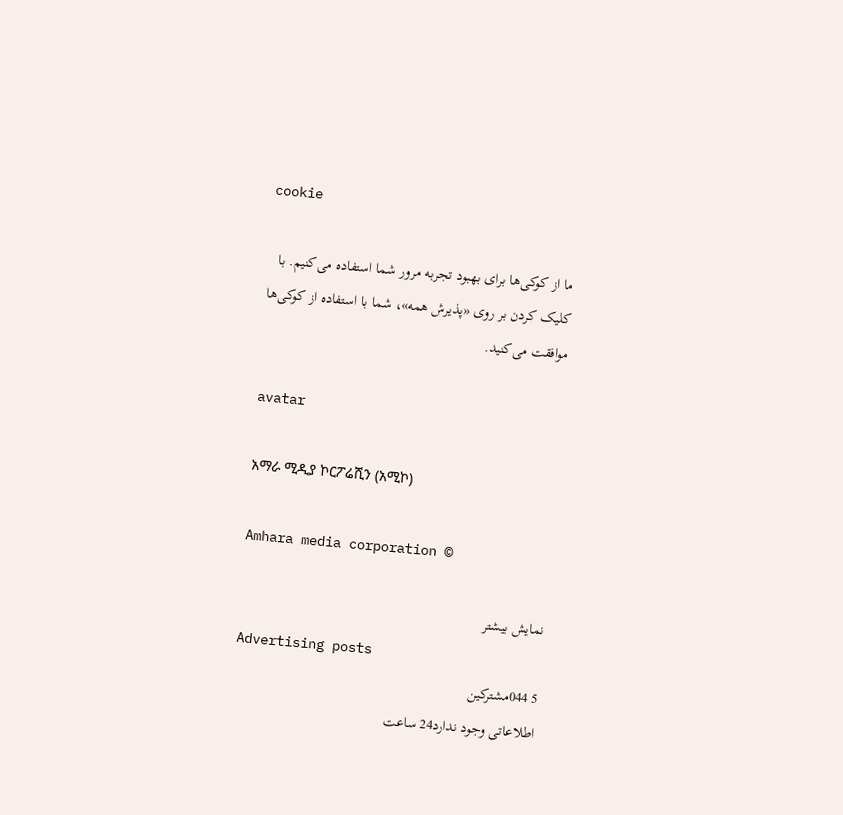cookie

ما از کوکی‌ها برای بهبود تجربه مرور شما استفاده می‌کنیم. با کلیک کردن بر روی «پذیرش همه»، شما با استفاده از کوکی‌ها موافقت می‌کنید.

avatar

አማራ ሚዲያ ኮርፖሬሺን (አሚኮ)

Amhara media corporation ©

نمایش بیشتر
Advertising posts
5 044مشترکین
اطلاعاتی وجود ندارد24 ساعت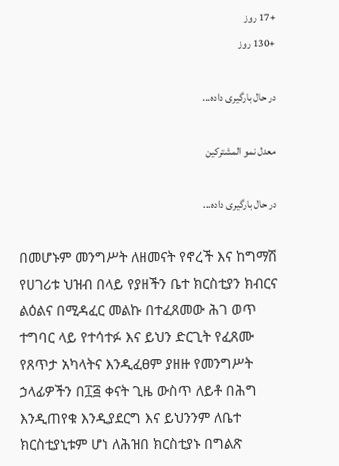+17 روز
+130 روز

در حال بارگیری داده...

معدل نمو المشتركين

در حال بارگیری داده...

በመሆኑም መንግሥት ለዘመናት የኖረች እና ከግማሽ የሀገሪቱ ህዝብ በላይ የያዘችን ቤተ ክርስቲያን ክብርና ልዕልና በሚዳፈር መልኩ በተፈጸመው ሕገ ወጥ ተግባር ላይ የተሳተፉ እና ይህን ድርጊት የፈጸሙ የጸጥታ አካላትና እንዲፈፀም ያዘዙ የመንግሥት ኃላፊዎችን በ፲፭ ቀናት ጊዜ ውስጥ ለይቶ በሕግ እንዲጠየቁ እንዲያደርግ እና ይህንንም ለቤተ ክርስቲያኒቱም ሆነ ለሕዝበ ክርስቲያኑ በግልጽ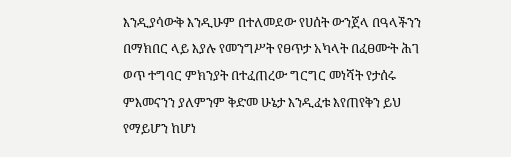እንዲያሳውቅ እንዲሁም በተለመደው የሀሰት ውንጀላ በዓላችንን በማክበር ላይ እያሉ የመንግሥት የፀጥታ አካላት በፈፀሙት ሕገ ወጥ ተግባር ምክንያት በተፈጠረው ግርግር መነሻት የታሰሩ ምእመናንን ያለምንም ቅድመ ሁኔታ እንዲፈቱ እየጠየቅን ይህ የማይሆን ከሆነ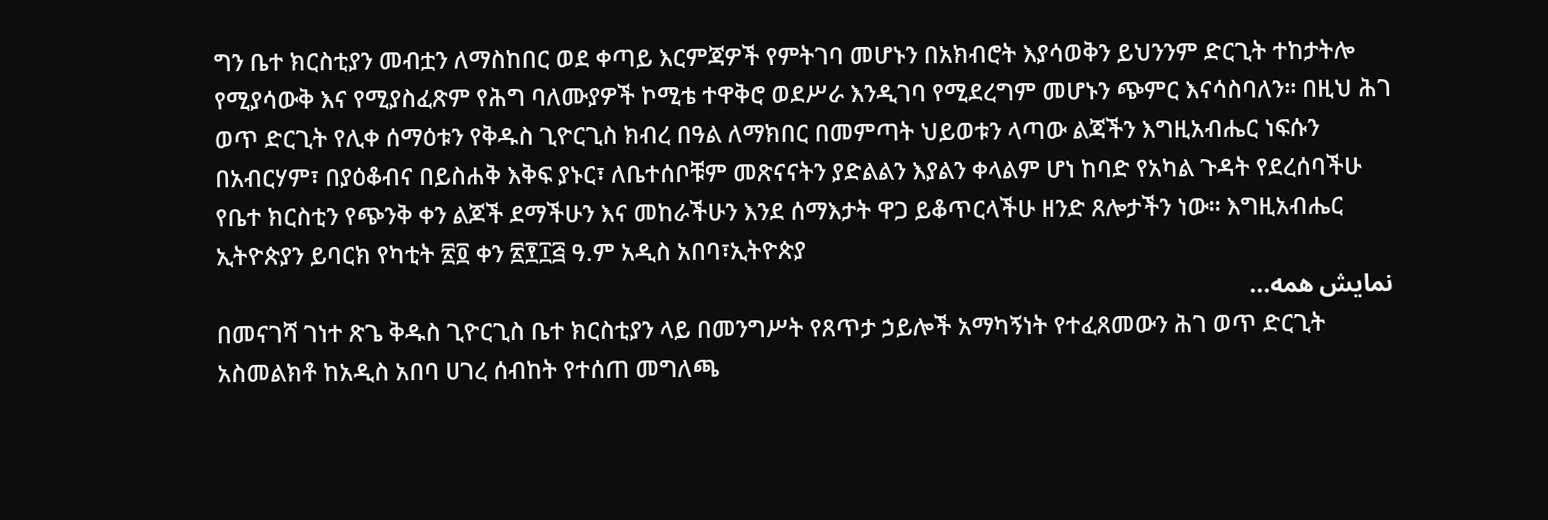ግን ቤተ ክርስቲያን መብቷን ለማስከበር ወደ ቀጣይ እርምጃዎች የምትገባ መሆኑን በአክብሮት እያሳወቅን ይህንንም ድርጊት ተከታትሎ የሚያሳውቅ እና የሚያስፈጽም የሕግ ባለሙያዎች ኮሚቴ ተዋቅሮ ወደሥራ እንዲገባ የሚደረግም መሆኑን ጭምር እናሳስባለን፡፡ በዚህ ሕገ ወጥ ድርጊት የሊቀ ሰማዕቱን የቅዱስ ጊዮርጊስ ክብረ በዓል ለማክበር በመምጣት ህይወቱን ላጣው ልጃችን እግዚአብሔር ነፍሱን በአብርሃም፣ በያዕቆብና በይስሐቅ እቅፍ ያኑር፣ ለቤተሰቦቹም መጽናናትን ያድልልን እያልን ቀላልም ሆነ ከባድ የአካል ጉዳት የደረሰባችሁ የቤተ ክርስቲን የጭንቅ ቀን ልጆች ደማችሁን እና መከራችሁን እንደ ሰማእታት ዋጋ ይቆጥርላችሁ ዘንድ ጸሎታችን ነው፡፡ እግዚአብሔር ኢትዮጵያን ይባርክ የካቲት ፳፬ ቀን ፳፻፲፭ ዓ.ም አዲስ አበባ፣ኢትዮጵያ
نمایش همه...
በመናገሻ ገነተ ጽጌ ቅዱስ ጊዮርጊስ ቤተ ክርስቲያን ላይ በመንግሥት የጸጥታ ኃይሎች አማካኝነት የተፈጸመውን ሕገ ወጥ ድርጊት አስመልክቶ ከአዲስ አበባ ሀገረ ሰብከት የተሰጠ መግለጫ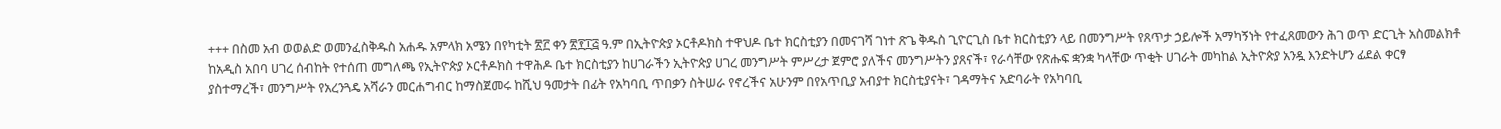+++ በስመ አብ ወወልድ ወመንፈስቅዱስ አሐዱ አምላክ አሜን በየካቲት ፳፫ ቀን ፳፻፲፭ ዓ.ም በኢትዮጵያ ኦርቶዶክስ ተዋህዶ ቤተ ክርስቲያን በመናገሻ ገነተ ጽጌ ቅዱስ ጊዮርጊስ ቤተ ክርስቲያን ላይ በመንግሥት የጸጥታ ኃይሎች አማካኝነት የተፈጸመውን ሕገ ወጥ ድርጊት አስመልክቶ ከአዲስ አበባ ሀገረ ሰብከት የተሰጠ መግለጫ የኢትዮጵያ ኦርቶዶክስ ተዋሕዶ ቤተ ክርስቲያን ከሀገራችን ኢትዮጵያ ሀገረ መንግሥት ምሥረታ ጀምሮ ያለችና መንግሥትን ያጸናች፣ የራሳቸው የጽሑፍ ቋንቋ ካላቸው ጥቂት ሀገራት መካከል ኢትዮጵያ አንዷ እንድትሆን ፊደል ቀርፃ ያስተማረች፣ መንግሥት የአረንጓዴ አሻራን መርሐግብር ከማስጀመሩ ከሺህ ዓመታት በፊት የአካባቢ ጥበቃን ስትሠራ የኖረችና አሁንም በየአጥቢያ አብያተ ክርስቲያናት፣ ገዳማትና አድባራት የአካባቢ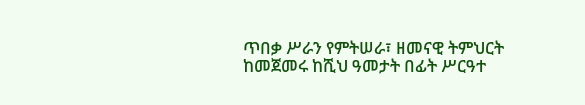ጥበቃ ሥራን የምትሠራ፣ ዘመናዊ ትምህርት ከመጀመሩ ከሺህ ዓመታት በፊት ሥርዓተ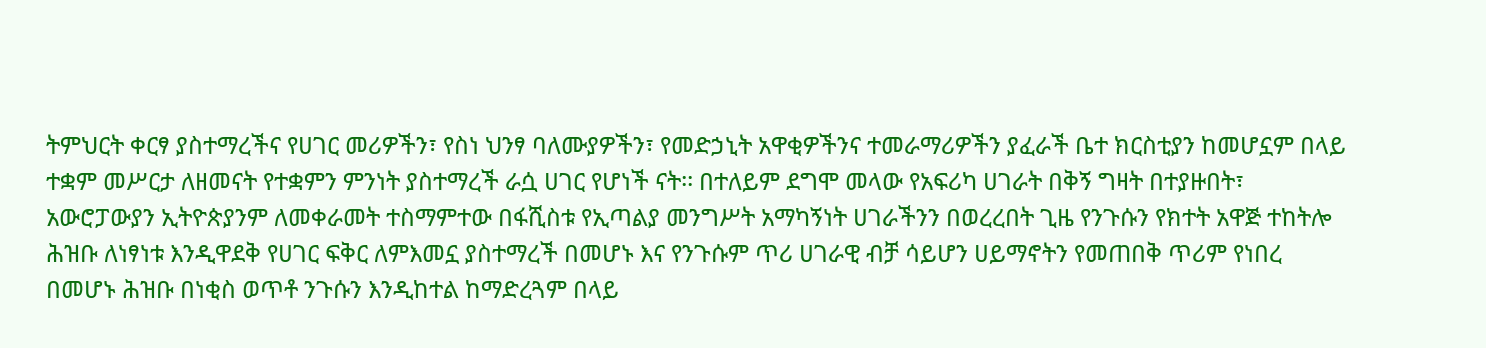ትምህርት ቀርፃ ያስተማረችና የሀገር መሪዎችን፣ የስነ ህንፃ ባለሙያዎችን፣ የመድኃኒት አዋቂዎችንና ተመራማሪዎችን ያፈራች ቤተ ክርስቲያን ከመሆኗም በላይ ተቋም መሥርታ ለዘመናት የተቋምን ምንነት ያስተማረች ራሷ ሀገር የሆነች ናት፡፡ በተለይም ደግሞ መላው የአፍሪካ ሀገራት በቅኝ ግዛት በተያዙበት፣ አውሮፓውያን ኢትዮጵያንም ለመቀራመት ተስማምተው በፋሺስቱ የኢጣልያ መንግሥት አማካኝነት ሀገራችንን በወረረበት ጊዜ የንጉሱን የክተት አዋጅ ተከትሎ ሕዝቡ ለነፃነቱ እንዲዋደቅ የሀገር ፍቅር ለምእመኗ ያስተማረች በመሆኑ እና የንጉሱም ጥሪ ሀገራዊ ብቻ ሳይሆን ሀይማኖትን የመጠበቅ ጥሪም የነበረ በመሆኑ ሕዝቡ በነቂስ ወጥቶ ንጉሱን እንዲከተል ከማድረጓም በላይ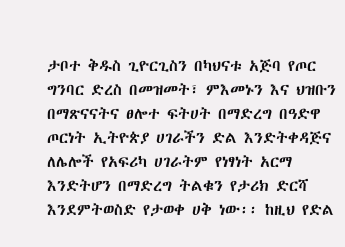ታቦተ ቅዱስ ጊዮርጊስን በካህናቱ አጅባ የጦር ግንባር ድረስ በመዝመት፣ ምእመኑን እና ህዝቡን በማጽናናትና ፀሎተ ፍትሀት በማድረግ በዓድዋ ጦርነት ኢትዮጵያ ሀገራችን ድል እንድትቀዳጅና ለሌሎች የአፍሪካ ሀገራትም የነፃነት አርማ እንድትሆን በማድረግ ትልቁን የታሪክ ድርሻ እንደምትወስድ የታወቀ ሀቅ ነው፡፡ ከዚህ የድል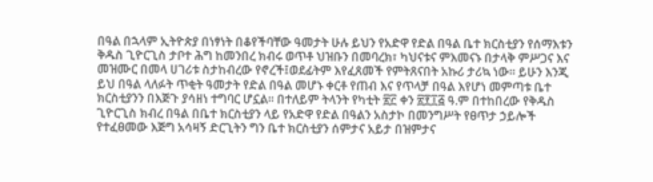በዓል በኋላም ኢትዮጵያ በነፃነት በቆየችባቸው ዓመታት ሁሉ ይህን የአድዋ የድል በዓል ቤተ ክርስቲያን የሰማእቱን ቅዱስ ጊዮርጊስ ታቦተ ሕግ ከመንበረ ክብሩ ወጥቶ ህዝቡን በመባረክ፣ ካህናቱና ምእመናኑ በታላቅ ምሥጋና እና መዝሙር በመላ ሀገሪቱ ስታከብረው የኖረች፤ወደፊትም እየፈጸመች የምትጸናበት አኩሪ ታሪኳ ነው፡፡ ይሁን እንጂ ይህ በዓል ላለፉት ጥቂት ዓመታት የድል በዓል መሆኑ ቀርቶ የጠብ እና የጥላቻ በዓል እየሆነ መምጣቱ ቤተ ክርስቲያንን በእጅጉ ያሳዘነ ተግባር ሆኗል፡፡ በተለይም ትላንት የካቲት ፳፫ ቀን ፳፻፲፭ ዓ.ም በተከበረው የቅዱስ ጊዮርጊስ ክብረ በዓል በቤተ ክርስቲያን ላይ የአድዋ የድል በዓልን አስታኮ በመንግሥት የፀጥታ ኃይሎች የተፈፀመው እጅግ አሳዛኝ ድርጊትን ግን ቤተ ክርስቲያን ሰምታና አይታ በዝምታና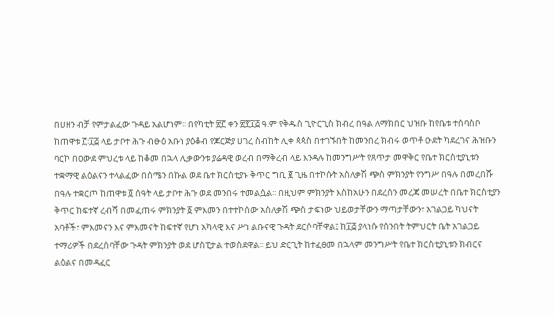በሀዘን ብቻ የምታልፈው ጉዳይ አልሆነም፡፡ በየካቲት ፳፫ ቀን ፳፻፲፭ ዓ.ም የቅዱስ ጊዮርጊስ ክብረ በዓል ለማክበር ህዝቡ ከየቤቱ ተሰባስቦ ከጠዋቱ ፫፡፲፭ ላይ ታቦተ ሕጉ ብፁዕ አቡነ ያዕቆብ የጆርጅያ ሀገረ ስብከት ሊቀ ጳጳስ በተገኙበት ከመንበረ ክብሩ ወጥቶ ዑደት ካደረገና ሕዝቡን ባርኮ በዐውደ ምህረቱ ላይ ከቆመ በኋላ ሊቃውንቱ ያሬዳዊ ወረብ በማቅረብ ላይ እንዳሉ ከመንግሥት የጸጥታ መዋቅር የቤተ ክርስቲያኒቱን ተቋማዊ ልዕልናን ተላልፈው በሰሜን በኩል ወደ ቤተ ክርስቲያኑ ቅጥር ግቢ ፪ ጊዜ በተኮሱት አስለቃሽ ጭስ ምክንያት የንግሥ በዓሉ በመረበሹ በዓሉ ተቋርጦ ከጠዋቱ ፬ ሰዓት ላይ ታቦተ ሕጉ ወደ መንበሩ ተመልሷል፡፡ በዚህም ምክንያት እስከአሁን በደረሰን መረጃ መሠረት በቤተ ክርስቲያን ቅጥር ከፍተኛ ረብሻ በመፈጠሩ ምክንያት ፩ ምእመን በተተኮሰው አስለቃሽ ጭስ ታፍነው ህይወታቸውን ማጣታቸውን፣ አገልጋይ ካህናት አባቶች፣ ምእመናን እና ምእመናት ከፍተኛ የሆነ አካላዊ እና ሥነ ልቡናዊ ጉዳት ደርሶባቸዋል፤ ከ፲፭ ያላነሱ የሰንበት ትምህርት ቤት አገልጋይ ተማሪዎች በደረሰባቸው ጉዳት ምክንያት ወደ ሆስፒታል ተወስደዋል፡፡ ይህ ድርጊት ከተፈፀመ በኋላም መንግሥት የቤተ ክርስቲያኒቱን ክብርና ልዕልና በመዳፈር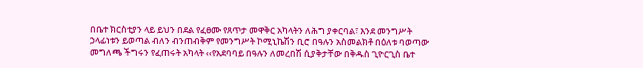በቤተ ክርስቲያን ላይ ይህን በደል የፈፀሙ የጸጥታ መዋቅር አካላትን ለሕግ ያቀርባል፣ እንደ መንግሥት ኃላፊነቱን ይወጣል ብለን ብንጠብቅም የመንግሥት ኮሚኒኬሽን ቢሮ በዓሉን አስመልክቶ በዕለቱ ባወጣው መግለጫ ችግሩን የፈጠሩት አካላት ‹‹የአደባባይ በዓሉን ለመረበሽ ሲያቅታቸው በቅዱስ ጊዮርጊስ ቤተ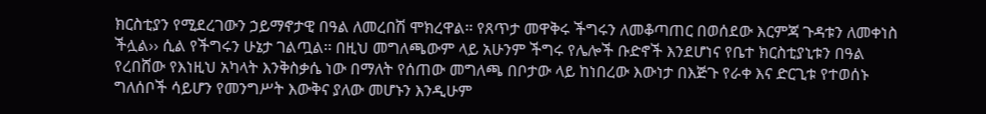ክርስቲያን የሚደረገውን ኃይማኖታዊ በዓል ለመረበሽ ሞክረዋል፡፡ የጸጥታ መዋቅሩ ችግሩን ለመቆጣጠር በወሰደው እርምጃ ጉዳቱን ለመቀነስ ችሏል›› ሲል የችግሩን ሁኔታ ገልጧል፡፡ በዚህ መግለጫውም ላይ አሁንም ችግሩ የሌሎች ቡድኖች እንደሆነና የቤተ ክርስቲያኒቱን በዓል የረበሸው የእነዚህ አካላት እንቅስቃሴ ነው በማለት የሰጠው መግለጫ በቦታው ላይ ከነበረው እውነታ በእጅጉ የራቀ እና ድርጊቱ የተወሰኑ ግለሰቦች ሳይሆን የመንግሥት እውቅና ያለው መሆኑን እንዲሁም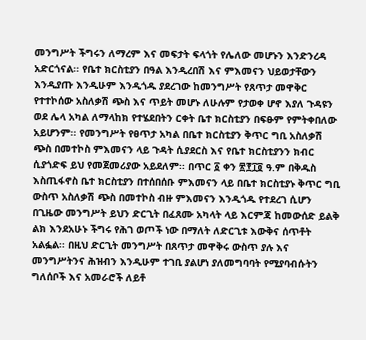መንግሥት ችግሩን ለማረም እና መፍታት ፍላጎት የሌለው መሆኑን እንድንረዳ አድርጎናል፡፡ የቤተ ክርስቲያን በዓል እንዲረበሽ እና ምእመናን ህይወታቸውን እንዲያጡ እንዲሁም እንዲጎዱ ያደረገው ከመንግሥት የጸጥታ መዋቅር የተተኮሰው አስለቃሽ ጭስ እና ጥይት መሆኑ ለሁሉም የታወቀ ሆኖ እያለ ጉዳዩን ወደ ሌላ አካል ለማላከክ የተሄደበትን ርቀት ቤተ ክርስቲያን በፍፁም የምትቀበለው አይሆንም፡፡ የመንግሥት የፀጥታ አካል በቤተ ክርስቲያን ቅጥር ግቢ አስለቃሽ ጭስ በመተኮስ ምእመናን ላይ ጉዳት ሲያደርስ እና የቤተ ክርስቲያንን ክብር ሲያጎድፍ ይህ የመጀመሪያው አይደለም፡፡ በጥር ፩ ቀን ፳፻፲፬ ዓ.ም በቅዱስ እስጢፋኖስ ቤተ ክርስቲያን በተሰበሰቡ ምእመናን ላይ በቤተ ክርስቲያኑ ቅጥር ግቢ ውስጥ አስለቃሽ ጭስ በመተኮስ ብዙ ምእመናን እንዲጎዱ የተደረገ ሲሆን በጊዜው መንግሥት ይህን ድርጊት በፈጸሙ አካላት ላይ እርምጃ ከመውሰድ ይልቅ ልክ እንደአሁኑ ችግሩ የሕገ ወጦች ነው በማለት ለድርጊቱ እውቅና ሰጥቶት አልፏል፡፡ በዚህ ድርጊት መንግሥት በጸጥታ መዋቅሩ ውስጥ ያሉ እና መንግሥትንና ሕዝብን እንዲሁም ተገቢ ያልሆነ ያለመግባባት የሚያባብሱትን ግለሰቦች እና አመራሮች ለይቶ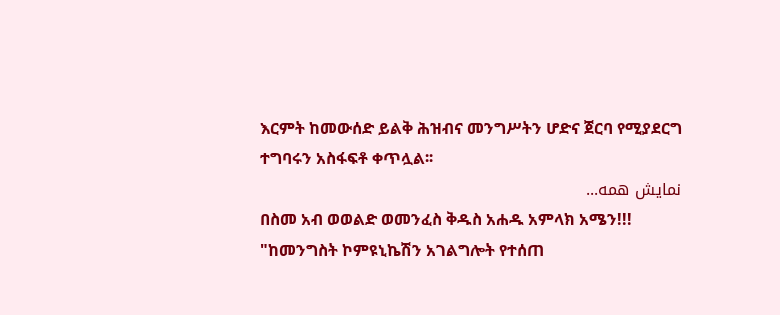እርምት ከመውሰድ ይልቅ ሕዝብና መንግሥትን ሆድና ጀርባ የሚያደርግ ተግባሩን አስፋፍቶ ቀጥሏል፡፡
نمایش همه...
በስመ አብ ወወልድ ወመንፈስ ቅዱስ አሐዱ አምላክ አሜን!!! "ከመንግስት ኮምዩኒኬሽን አገልግሎት የተሰጠ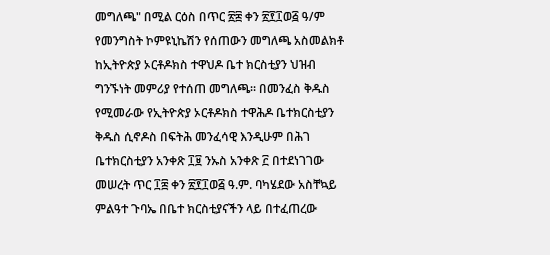መግለጫ" በሚል ርዕስ በጥር ፳፰ ቀን ፳፻፲ወ፭ ዓ/ም የመንግስት ኮምዩኒኬሽን የሰጠውን መግለጫ አስመልክቶ ከኢትዮጵያ ኦርቶዶክስ ተዋህዶ ቤተ ክርስቲያን ህዝብ ግንኙነት መምሪያ የተሰጠ መግለጫ። በመንፈስ ቅዱስ የሚመራው የኢትዮጵያ ኦርቶዶክስ ተዋሕዶ ቤተክርስቲያን ቅዱስ ሲኖዶስ በፍትሕ መንፈሳዊ እንዲሁም በሕገ ቤተክርስቲያን አንቀጽ ፲፱ ንኡስ አንቀጽ ፫ በተደነገገው መሠረት ጥር ፲፰ ቀን ፳፻፲ወ፭ ዓ.ም. ባካሄደው አስቸኳይ ምልዓተ ጉባኤ በቤተ ክርስቲያናችን ላይ በተፈጠረው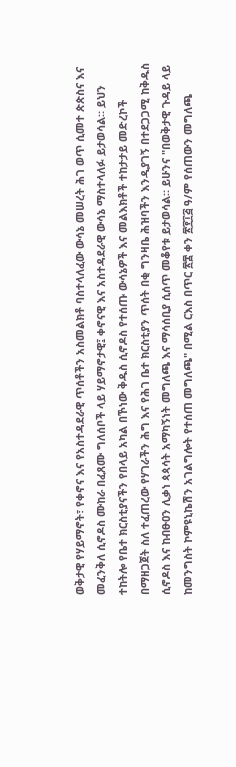ወቅታዊ የሃይማኖት፣ የቀኖና እና የአስተዳደራዊ ጥሰቶችን አስመልክቶ ባስተላለፈው ውሳኔ መሠረት ሕገ ወጥ ሲመተ ጵጵስና እና መፈንቅለ ሲኖዶስ ሙከራ በፈጸሙ ግለሰቦች ላይ ሃይማኖታዊ፤ ቀኖናዊ እና አስተዳደራዊ ውሳኔ ማስተላለፉ ይታወሳል። ይህን ተከትሎ የቤተ ክርስቲያናችን የበላይ አካል በኾነው ቅዱስ ሲኖዶስ የተሰጡ ውሳኔዎች እና መልእክቶች ተከታታይ መድረኮች በማዘጋጀት ስለ ተፈጠረው የሃገራችን ሕግ እና የሕገ ቤተ ክርስቲያን ጥሰት በቂ ግንዛቤ ሕዝባችን እንዲያገኝ በተደጋጋሚ ከቅዱስ ሲኖዶስ እና ከብፁዐን ሊቃነ ጳጳሳት አማካኝነት መግለጫ እና ማሳሰቢያ ሲሰጥ መቆየቱ ይታወሳል። ይሁንና "በወቅታዊ ጉዳይ ላይ ከመንግስት ኮምዩኒኬሽን አገልግሎት የተሰጠ መግለጫ" በሚል ርእስ በጥር ፳፰ ቀን ፳፻፲፭ ዓ/ም የሰጠውን መግለጫ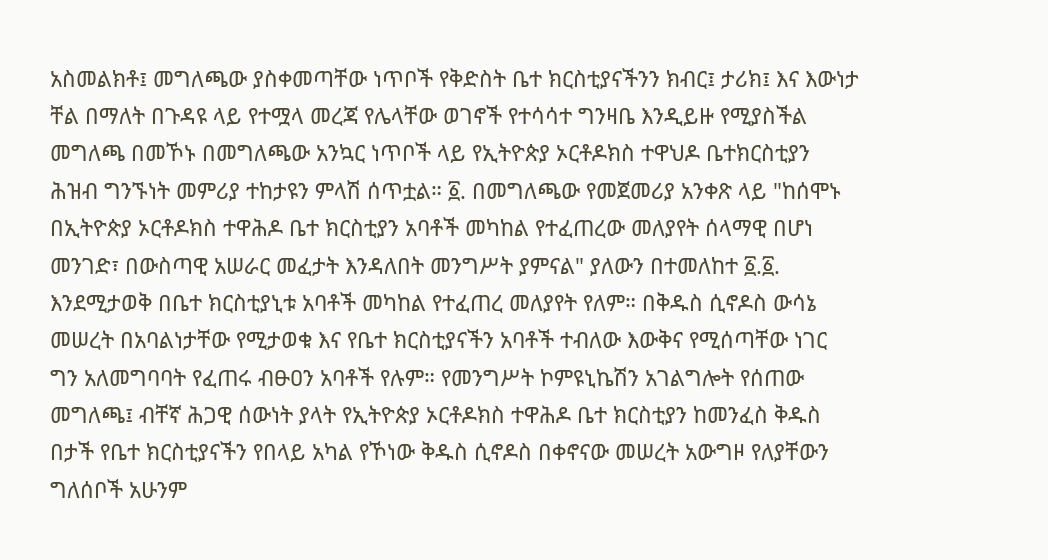አስመልክቶ፤ መግለጫው ያስቀመጣቸው ነጥቦች የቅድስት ቤተ ክርስቲያናችንን ክብር፤ ታሪክ፤ እና እውነታ ቸል በማለት በጉዳዩ ላይ የተሟላ መረጃ የሌላቸው ወገኖች የተሳሳተ ግንዛቤ እንዲይዙ የሚያስችል መግለጫ በመኾኑ በመግለጫው አንኳር ነጥቦች ላይ የኢትዮጵያ ኦርቶዶክስ ተዋህዶ ቤተክርስቲያን ሕዝብ ግንኙነት መምሪያ ተከታዩን ምላሽ ሰጥቷል። ፩. በመግለጫው የመጀመሪያ አንቀጽ ላይ "ከሰሞኑ በኢትዮጵያ ኦርቶዶክስ ተዋሕዶ ቤተ ክርስቲያን አባቶች መካከል የተፈጠረው መለያየት ሰላማዊ በሆነ መንገድ፣ በውስጣዊ አሠራር መፈታት እንዳለበት መንግሥት ያምናል" ያለውን በተመለከተ ፩.፩. እንደሚታወቅ በቤተ ክርስቲያኒቱ አባቶች መካከል የተፈጠረ መለያየት የለም። በቅዱስ ሲኖዶስ ውሳኔ መሠረት በአባልነታቸው የሚታወቁ እና የቤተ ክርስቲያናችን አባቶች ተብለው እውቅና የሚሰጣቸው ነገር ግን አለመግባባት የፈጠሩ ብፁዐን አባቶች የሉም። የመንግሥት ኮምዩኒኬሽን አገልግሎት የሰጠው መግለጫ፤ ብቸኛ ሕጋዊ ሰውነት ያላት የኢትዮጵያ ኦርቶዶክስ ተዋሕዶ ቤተ ክርስቲያን ከመንፈስ ቅዱስ በታች የቤተ ክርስቲያናችን የበላይ አካል የኾነው ቅዱስ ሲኖዶስ በቀኖናው መሠረት አውግዞ የለያቸውን ግለሰቦች አሁንም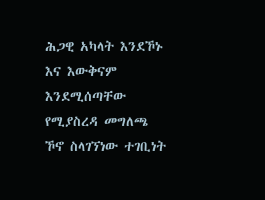ሕጋዊ አካላት እንደኾኑ እና እውቅናም እንደሚሰጣቸው የሚያስረዳ መግለጫ ኾኖ ስላገኘነው ተገቢነት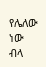የሌለው ነው ብላ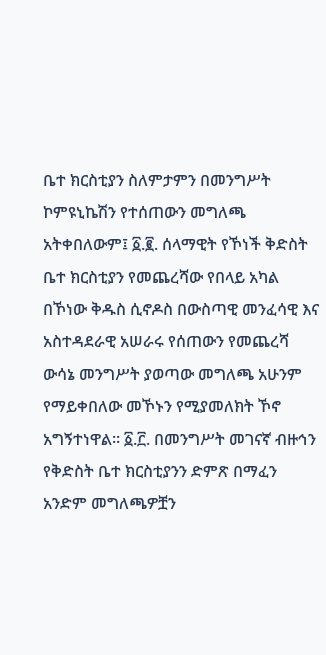ቤተ ክርስቲያን ስለምታምን በመንግሥት ኮምዩኒኬሽን የተሰጠውን መግለጫ አትቀበለውም፤ ፩.፪. ሰላማዊት የኾነች ቅድስት ቤተ ክርስቲያን የመጨረሻው የበላይ አካል በኾነው ቅዱስ ሲኖዶስ በውስጣዊ መንፈሳዊ እና አስተዳደራዊ አሠራሩ የሰጠውን የመጨረሻ ውሳኔ መንግሥት ያወጣው መግለጫ አሁንም የማይቀበለው መኾኑን የሚያመለክት ኾኖ አግኝተነዋል። ፩.፫. በመንግሥት መገናኛ ብዙኅን የቅድስት ቤተ ክርስቲያንን ድምጽ በማፈን አንድም መግለጫዎቿን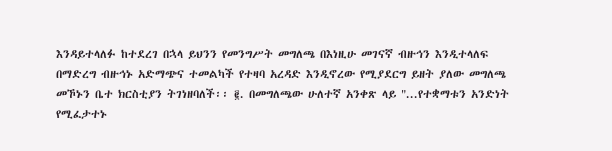እንዳይተላለፉ ከተደረገ በኋላ ይህንን የመንግሥት መግለጫ በእነዚሁ መገናኛ ብዙኅን እንዲተላለፍ በማድረግ ብዙኅኑ አድማጭና ተመልካች የተዛባ አረዳድ እንዲኖረው የሚያደርግ ይዘት ያለው መግለጫ መኾኑን ቤተ ክርስቲያን ትገነዘባለች፡፡ ፪. በመግለጫው ሁለተኛ አንቀጽ ላይ "...የተቋማቱን አንድነት የሚፈታተኑ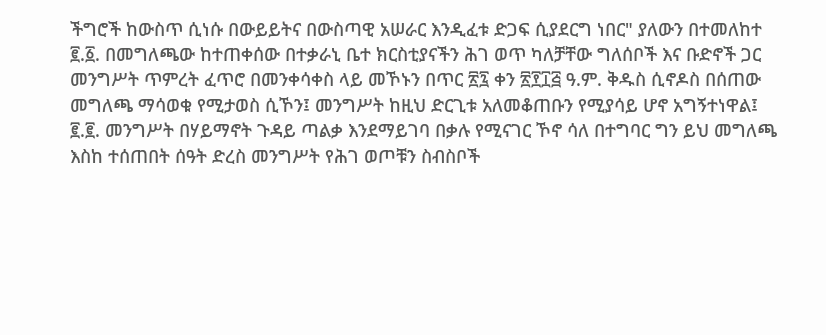ችግሮች ከውስጥ ሲነሱ በውይይትና በውስጣዊ አሠራር እንዲፈቱ ድጋፍ ሲያደርግ ነበር" ያለውን በተመለከተ ፪.፩. በመግለጫው ከተጠቀሰው በተቃራኒ ቤተ ክርስቲያናችን ሕገ ወጥ ካለቻቸው ግለሰቦች እና ቡድኖች ጋር መንግሥት ጥምረት ፈጥሮ በመንቀሳቀስ ላይ መኾኑን በጥር ፳፯ ቀን ፳፻፲፭ ዓ.ም. ቅዱስ ሲኖዶስ በሰጠው መግለጫ ማሳወቁ የሚታወስ ሲኾን፤ መንግሥት ከዚህ ድርጊቱ አለመቆጠቡን የሚያሳይ ሆኖ አግኝተነዋል፤ ፪.፪. መንግሥት በሃይማኖት ጉዳይ ጣልቃ እንደማይገባ በቃሉ የሚናገር ኾኖ ሳለ በተግባር ግን ይህ መግለጫ እስከ ተሰጠበት ሰዓት ድረስ መንግሥት የሕገ ወጦቹን ስብስቦች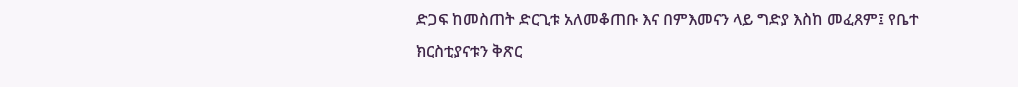ድጋፍ ከመስጠት ድርጊቱ አለመቆጠቡ እና በምእመናን ላይ ግድያ እስከ መፈጸም፤ የቤተ ክርስቲያናቱን ቅጽር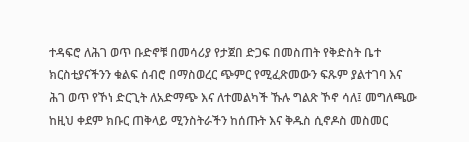ተዳፍሮ ለሕገ ወጥ ቡድኖቹ በመሳሪያ የታጀበ ድጋፍ በመስጠት የቅድስት ቤተ ክርስቲያናችንን ቁልፍ ሰብሮ በማስወረር ጭምር የሚፈጽመውን ፍጹም ያልተገባ እና ሕገ ወጥ የኾነ ድርጊት ለአድማጭ እና ለተመልካች ኹሉ ግልጽ ኾኖ ሳለ፤ መግለጫው ከዚህ ቀደም ክቡር ጠቅላይ ሚንስትራችን ከሰጡት እና ቅዱስ ሲኖዶስ መስመር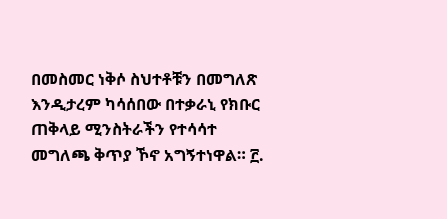በመስመር ነቅሶ ስህተቶቹን በመግለጽ እንዲታረም ካሳሰበው በተቃራኒ የክቡር ጠቅላይ ሚንስትራችን የተሳሳተ መግለጫ ቅጥያ ኾኖ አግኝተነዋል። ፫.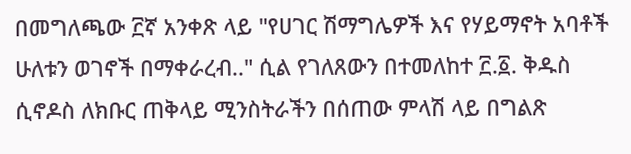በመግለጫው ፫ኛ አንቀጽ ላይ "የሀገር ሽማግሌዎች እና የሃይማኖት አባቶች ሁለቱን ወገኖች በማቀራረብ.." ሲል የገለጸውን በተመለከተ ፫.፩. ቅዱስ ሲኖዶስ ለክቡር ጠቅላይ ሚንስትራችን በሰጠው ምላሽ ላይ በግልጽ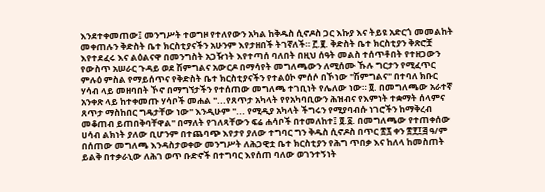እንደተቀመጠው፤ መንግሥት ተወግዞ የተለየውን አካል ከቅዱስ ሲኖዶስ ጋር እኩያ እና ትይዩ አድርጎ መመልከት መቀጠሉን ቅድስት ቤተ ክርስቲያናችን አሁንም እየታዘበች ትገኛለች። ፫.፪. ቅድስት ቤተ ክርስቲያን ቅጽሮቿ እየተደፈሩ እና ልዕልናዋ በመንግስት አጋዥነት እየተጣሰ ባለበት በዚህ ሰዓት መልስ ተሰጥቶበት የተዘጋውን የውስጥ አሠራር ጉዳይ ወደ ሽምግልና አውርዶ በማሳየት መግለጫውን ለሚሰሙ ኹሉ ግርታን የሚፈጥር ምሉዕ ምስል የማይሰጥና የቅድስት ቤተ ክርስቲያናችን የተልዕኮ ምሰሶ በኾነው "ሽምግልና" በተባለ ክቡር ሃሳብ ላይ መዘባበት ኾኖ በማግኘታችን የተሰጠው መግለጫ ተገቢነት የሌለው ነው። ፬. በመግለጫው አራተኛ አንቀጽ ላይ ከተቀመጡ ሃሳቦች መሐል "...የጸጥታ አካላት የየአካባቢውን ሕዝብና የእምነት ተቋማት ሰላምና ጸጥታ ማስከበር ግዴታቸው ነው" እንዲሁም "... የሚዲያ አካላት ችግሩን የሚያባብሱ ነገሮችን ከማቅረብ መቆጠብ ይጠበቅባቸዋል" በማለት የገለጻቸውን ፍሬ ሐሳቦች በተመለከተ፤ ፬.፩. በመግለጫው የተጠቀሰው ሀሳብ ልክነት ያለው ቢሆንም በተጨባጭ እየታየ ያለው ተግባር ግን ቅዱስ ሲኖዶስ በጥር ፳፯ ቀን ፳፻፲፭ ዓ/ም በሰጠው መግለጫ እንዳስታወቀው መንግሥት ለሕጋዊቷ ቤተ ክርስቲያን የሕግ ጥበቃ እና ከለላ ከመስጠት ይልቅ በተቃራኒው ለሕገ ወጥ ቡድኖች በተግባር እየሰጠ ባለው ወገንተኝነት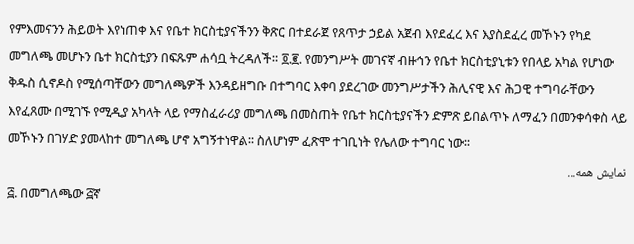የምእመናንን ሕይወት እየነጠቀ እና የቤተ ክርስቲያናችንን ቅጽር በተደራጀ የጸጥታ ኃይል አጀብ እየደፈረ እና እያስደፈረ መኾኑን የካደ መግለጫ መሆኑን ቤተ ክርስቲያን በፍጹም ሐሳቧ ትረዳለች። ፬.፪. የመንግሥት መገናኛ ብዙኅን የቤተ ክርስቲያኒቱን የበላይ አካል የሆነው ቅዱስ ሲኖዶስ የሚሰጣቸውን መግለጫዎች እንዳይዘግቡ በተግባር እቀባ ያደረገው መንግሥታችን ሕሊናዊ እና ሕጋዊ ተግባራቸውን እየፈጸሙ በሚገኙ የሚዲያ አካላት ላይ የማስፈራሪያ መግለጫ በመስጠት የቤተ ክርስቲያናችን ድምጽ ይበልጥኑ ለማፈን በመንቀሳቀስ ላይ መኾኑን በገሃድ ያመላከተ መግለጫ ሆኖ አግኝተነዋል፡፡ ስለሆነም ፈጽሞ ተገቢነት የሌለው ተግባር ነው፡፡
نمایش همه...
፭. በመግለጫው ፭ኛ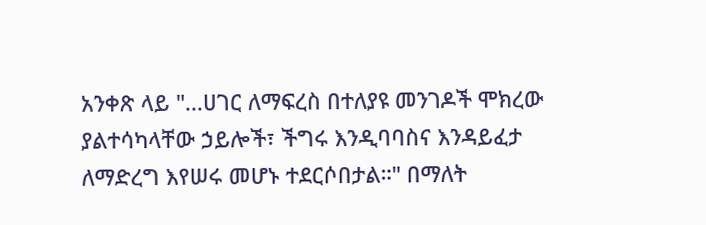አንቀጽ ላይ "...ሀገር ለማፍረስ በተለያዩ መንገዶች ሞክረው ያልተሳካላቸው ኃይሎች፣ ችግሩ እንዲባባስና እንዳይፈታ ለማድረግ እየሠሩ መሆኑ ተደርሶበታል።" በማለት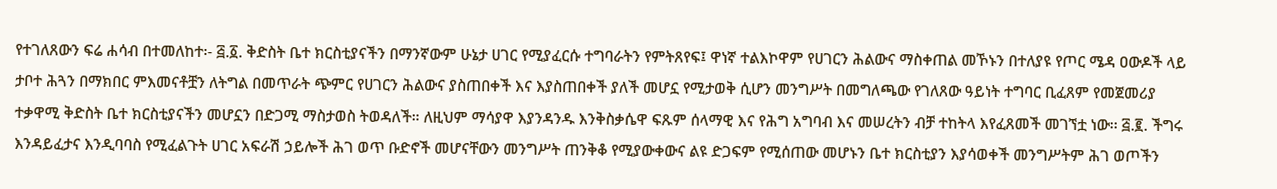የተገለጸውን ፍሬ ሐሳብ በተመለከተ፡- ፭.፩. ቅድስት ቤተ ክርስቲያናችን በማንኛውም ሁኔታ ሀገር የሚያፈርሱ ተግባራትን የምትጸየፍ፤ ዋነኛ ተልእኮዋም የሀገርን ሕልውና ማስቀጠል መኾኑን በተለያዩ የጦር ሜዳ ዐውዶች ላይ ታቦተ ሕጓን በማክበር ምእመናቶቿን ለትግል በመጥራት ጭምር የሀገርን ሕልውና ያስጠበቀች እና እያስጠበቀች ያለች መሆኗ የሚታወቅ ሲሆን መንግሥት በመግለጫው የገለጸው ዓይነት ተግባር ቢፈጸም የመጀመሪያ ተቃዋሚ ቅድስት ቤተ ክርስቲያናችን መሆኗን በድጋሚ ማስታወስ ትወዳለች። ለዚህም ማሳያዋ እያንዳንዱ እንቅስቃሴዋ ፍጹም ሰላማዊ እና የሕግ አግባብ እና መሠረትን ብቻ ተከትላ እየፈጸመች መገኘቷ ነው፡፡ ፭.፪. ችግሩ እንዳይፈታና እንዲባባስ የሚፈልጉት ሀገር አፍራሽ ኃይሎች ሕገ ወጥ ቡድኖች መሆናቸውን መንግሥት ጠንቅቆ የሚያውቀውና ልዩ ድጋፍም የሚሰጠው መሆኑን ቤተ ክርስቲያን እያሳወቀች መንግሥትም ሕገ ወጦችን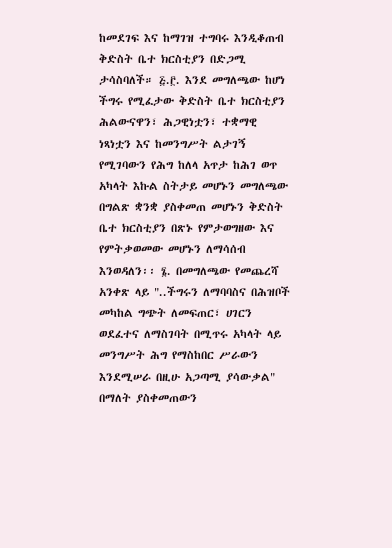ከመደገፍ እና ከማገዝ ተግባሩ እንዲቆጠብ ቅድስት ቤተ ክርስቲያን በድጋሚ ታሳስባለች። ፭.፫. እንደ መግለጫው ከሆነ ችግሩ የሚፈታው ቅድስት ቤተ ክርስቲያን ሕልውናዋን፣ ሕጋዊነቷን፣ ተቋማዊ ነጻነቷን እና ከመንግሥት ልታገኝ የሚገባውን የሕግ ከለላ አጥታ ከሕገ ወጥ አካላት እኩል ስትታይ መሆኑን መግለጫው በግልጽ ቋንቋ ያስቀመጠ መሆኑን ቅድስት ቤተ ክርስቲያን በጽኑ የምታወግዘው እና የምትቃወመው መሆኑን ለማሳሰብ እንወዳለን፡፡ ፮. በመግለጫው የመጨረሻ አንቀጽ ላይ "..ችግሩን ለማባባስና በሕዝቦች መካከል ግጭት ለመፍጠር፣ ሀገርን ወደፈተና ለማስገባት በሚጥሩ አካላት ላይ መንግሥት ሕግ የማስከበር ሥራውን እንደሚሠራ በዚሁ አጋጣሚ ያሳውቃል" በማለት ያስቀመጠውን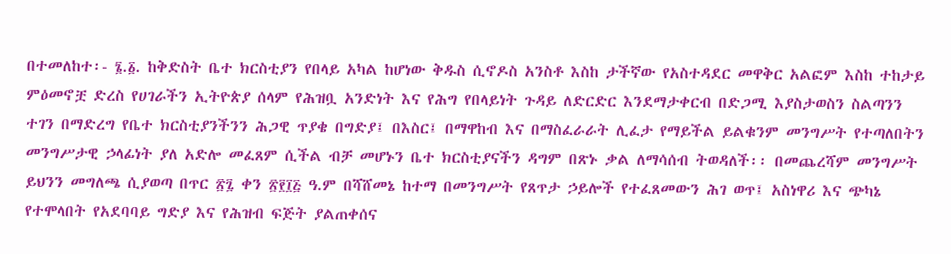በተመለከተ፡- ፮.፩. ከቅድስት ቤተ ክርስቲያን የበላይ አካል ከሆነው ቅዱስ ሲኖዶስ አንስቶ እስከ ታችኛው የአስተዳደር መዋቅር አልፎም እስከ ተከታይ ምዕመኖቿ ድረስ የሀገራችን ኢትዮጵያ ሰላም የሕዝቧ አንድነት እና የሕግ የበላይነት ጉዳይ ለድርድር እንደማታቀርብ በድጋሚ እያስታወስን ስልጣንን ተገን በማድረግ የቤተ ክርስቲያንችንን ሕጋዊ ጥያቄ በግድያ፤ በእስር፤ በማዋከብ እና በማስፈራራት ሊፈታ የማይችል ይልቁንም መንግሥት የተጣለበትን መንግሥታዊ ኃላፊነት ያለ አድሎ መፈጸም ሲችል ብቻ መሆኑን ቤተ ክርስቲያናችን ዳግም በጽኑ ቃል ለማሳሰብ ትወዳለች፡፡ በመጨረሻም መንግሥት ይህንን መግለጫ ሲያወጣ በጥር ፳፯ ቀን ፳፻፲፭ ዓ.ም በሻሸመኔ ከተማ በመንግሥት የጸጥታ ኃይሎች የተፈጸመውን ሕገ ወጥ፤ አስነዋሪ እና ጭካኔ የተሞላበት የአደባባይ ግድያ እና የሕዝብ ፍጅት ያልጠቀሰና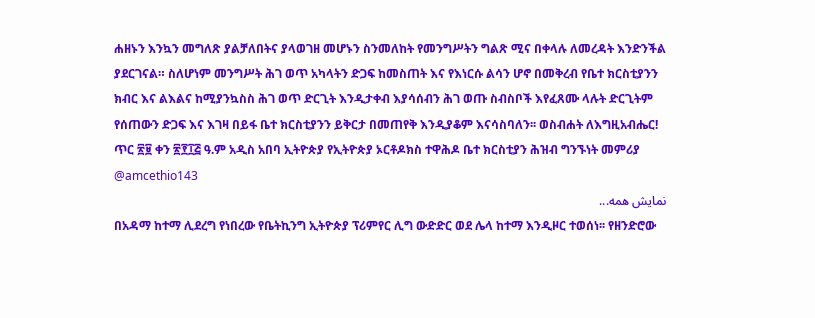ሐዘኑን እንኳን መግለጽ ያልቻለበትና ያላወገዘ መሆኑን ስንመለከት የመንግሥትን ግልጽ ሚና በቀላሉ ለመረዳት እንድንችል ያደርገናል። ስለሆነም መንግሥት ሕገ ወጥ አካላትን ድጋፍ ከመስጠት እና የእነርሱ ልሳን ሆኖ በመቅረብ የቤተ ክርስቲያንን ክብር እና ልእልና ከሚያንኳስስ ሕገ ወጥ ድርጊት እንዲታቀብ እያሳሰብን ሕገ ወጡ ስብስቦች እየፈጸሙ ላሉት ድርጊትም የሰጠውን ድጋፍ እና እገዛ በይፋ ቤተ ክርስቲያንን ይቅርታ በመጠየቅ እንዲያቆም እናሳስባለን፡፡ ወስብሐት ለእግዚአብሔር! ጥር ፳፱ ቀን ፳፻፲፭ ዓ.ም አዲስ አበባ ኢትዮጵያ የኢትዮጵያ ኦርቶዶክስ ተዋሕዶ ቤተ ክርስቲያን ሕዝብ ግንኙነት መምሪያ @amcethio143
نمایش همه...
በአዳማ ከተማ ሊደረግ የነበረው የቤትኪንግ ኢትዮጵያ ፕሪምየር ሊግ ውድድር ወደ ሌላ ከተማ እንዲዞር ተወሰነ፡፡ የዘንድሮው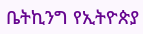ቤትኪንግ የኢትዮጵያ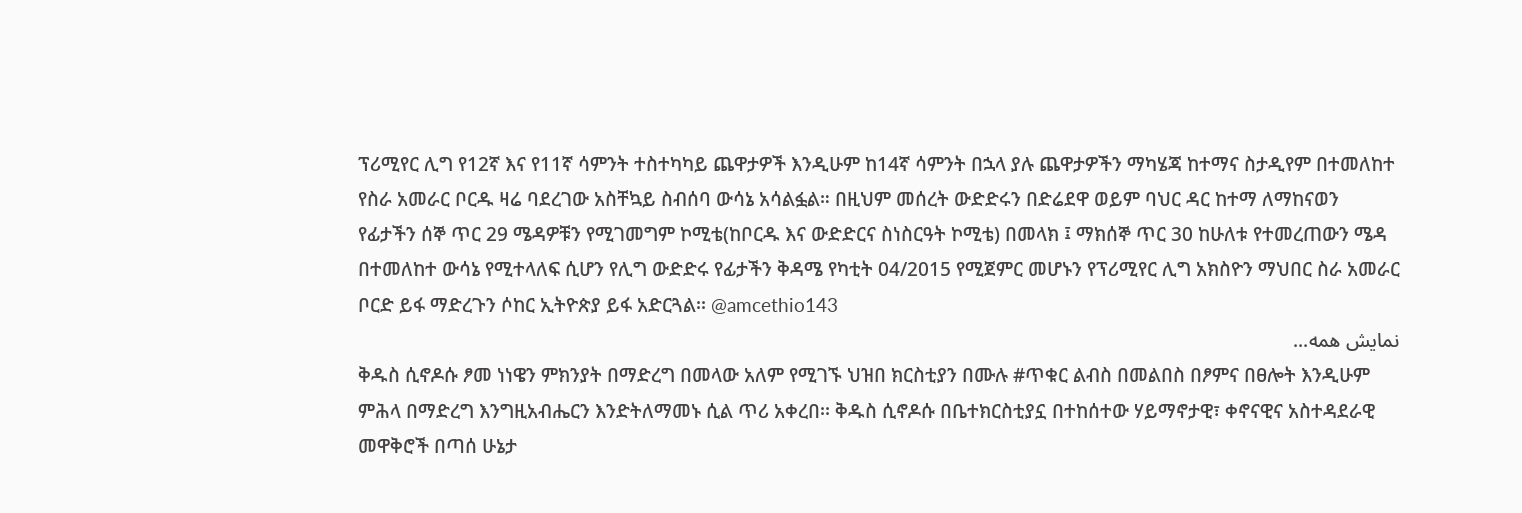ፕሪሚየር ሊግ የ12ኛ እና የ11ኛ ሳምንት ተስተካካይ ጨዋታዎች እንዲሁም ከ14ኛ ሳምንት በኋላ ያሉ ጨዋታዎችን ማካሄጃ ከተማና ስታዲየም በተመለከተ የስራ አመራር ቦርዱ ዛሬ ባደረገው አስቸኳይ ስብሰባ ውሳኔ አሳልፏል። በዚህም መሰረት ውድድሩን በድሬደዋ ወይም ባህር ዳር ከተማ ለማከናወን የፊታችን ሰኞ ጥር 29 ሜዳዎቹን የሚገመግም ኮሚቴ(ከቦርዱ እና ውድድርና ስነስርዓት ኮሚቴ) በመላክ ፤ ማክሰኞ ጥር 30 ከሁለቱ የተመረጠውን ሜዳ በተመለከተ ውሳኔ የሚተላለፍ ሲሆን የሊግ ውድድሩ የፊታችን ቅዳሜ የካቲት 04/2015 የሚጀምር መሆኑን የፕሪሚየር ሊግ አክስዮን ማህበር ስራ አመራር ቦርድ ይፋ ማድረጉን ሶከር ኢትዮጵያ ይፋ አድርጓል፡፡ @amcethio143
نمایش همه...
ቅዱስ ሲኖዶሱ ፆመ ነነዌን ምክንያት በማድረግ በመላው አለም የሚገኙ ህዝበ ክርስቲያን በሙሉ #ጥቁር ልብስ በመልበስ በፆምና በፀሎት እንዲሁም ምሕላ በማድረግ እንግዚአብሔርን እንድትለማመኑ ሲል ጥሪ አቀረበ፡፡ ቅዱስ ሲኖዶሱ በቤተክርስቲያኗ በተከሰተው ሃይማኖታዊ፣ ቀኖናዊና አስተዳደራዊ መዋቅሮች በጣሰ ሁኔታ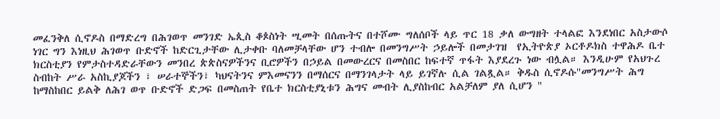መፈንቅለ ሲኖዶስ በማድረግ በሕገወጥ መንገድ ኤጲስ ቆጶስነት ሢመት በሰጡትና በተሾሙ ግለሰቦች ላይ ጥር 18 ቃለ ውግዘት ተላልፎ እንደነበር አስታውሶ ነገር ግን እነዚህ ሕገወጥ ቡድኖች ከድርጊታቸው ሊታቀቡ ባለመቻላቸው ሆን ተብሎ በመንግሥት ኃይሎች በመታገዝ  የኢትዮጵያ ኦርቶዶክስ ተዋሕዶ ቤተ ክርስቲያን የምታስተዳድራቸውን መንበረ ጵጵስናዎችንና ቢሮዎችን በኃይል በመውረርና በመስበር ከፍተኛ ጥፋት እያደረጉ ነው ብሏል። እንዲሁም የአህጉረ ስብከት ሥራ አስኪያጆችን ፣ ሠራተኞችን፣ ካህናትንና ምእመናንን በማሰርና በማንገላታት ላይ ይገኛሉ ሲል ገልጿል። ቅዱስ ሲኖዶሱ"መንግሥት ሕግ ከማስከበር ይልቅ ለሕገ ወጥ ቡድኖች ድጋፍ በመስጠት የቤተ ክርስቲያኒቱን ሕግና መብት ሊያስከብር አልቻለም ያለ ሲሆን "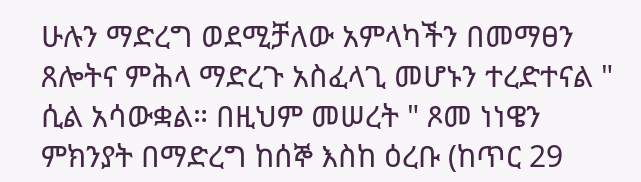ሁሉን ማድረግ ወደሚቻለው አምላካችን በመማፀን ጸሎትና ምሕላ ማድረጉ አስፈላጊ መሆኑን ተረድተናል " ሲል አሳውቋል። በዚህም መሠረት " ጾመ ነነዌን ምክንያት በማድረግ ከሰኞ እስከ ዕረቡ (ከጥር 29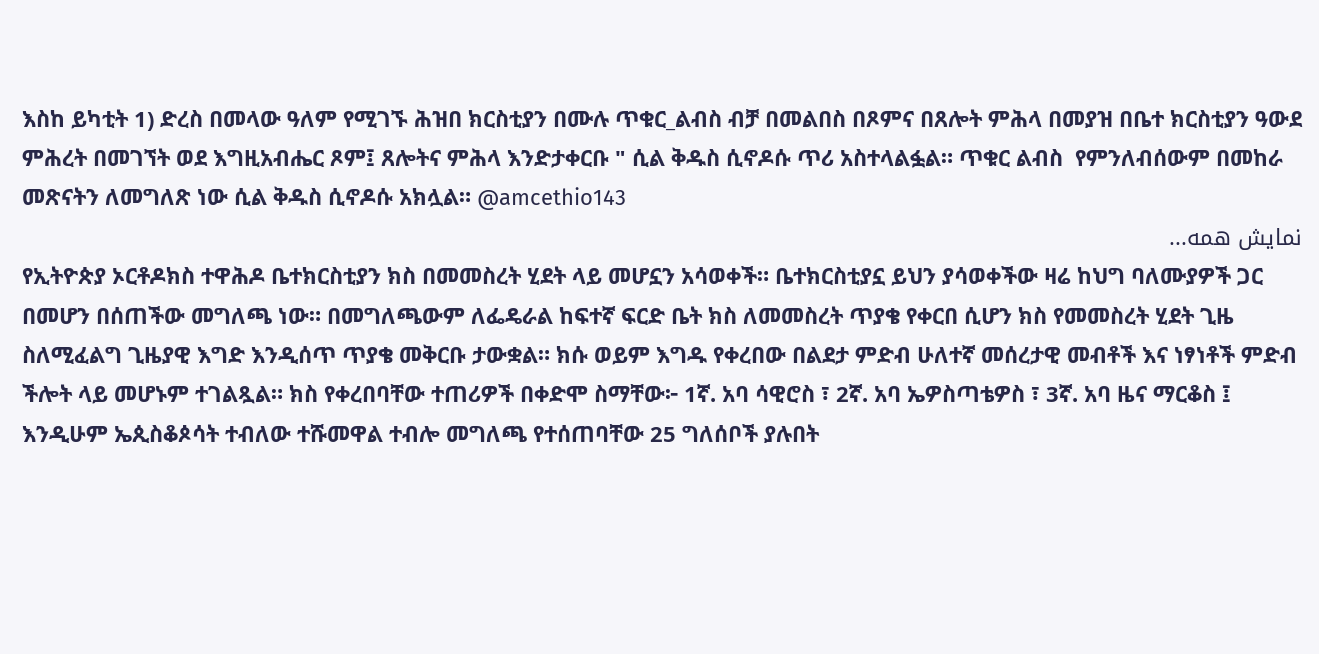እስከ ይካቲት 1) ድረስ በመላው ዓለም የሚገኙ ሕዝበ ክርስቲያን በሙሉ ጥቁር_ልብስ ብቻ በመልበስ በጾምና በጸሎት ምሕላ በመያዝ በቤተ ክርስቲያን ዓውደ ምሕረት በመገኘት ወደ እግዚአብሔር ጾም፤ ጸሎትና ምሕላ እንድታቀርቡ " ሲል ቅዱስ ሲኖዶሱ ጥሪ አስተላልፏል። ጥቁር ልብስ  የምንለብሰውም በመከራ መጽናትን ለመግለጽ ነው ሲል ቅዱስ ሲኖዶሱ አክሏል። @amcethio143
نمایش همه...
የኢትዮጵያ ኦርቶዶክስ ተዋሕዶ ቤተክርስቲያን ክስ በመመስረት ሂደት ላይ መሆኗን አሳወቀች። ቤተክርስቲያኗ ይህን ያሳወቀችው ዛሬ ከህግ ባለሙያዎች ጋር በመሆን በሰጠችው መግለጫ ነው። በመግለጫውም ለፌዴራል ከፍተኛ ፍርድ ቤት ክስ ለመመስረት ጥያቄ የቀርበ ሲሆን ክስ የመመስረት ሂደት ጊዜ ስለሚፈልግ ጊዜያዊ እግድ እንዲሰጥ ጥያቄ መቅርቡ ታውቋል። ክሱ ወይም እግዱ የቀረበው በልደታ ምድብ ሁለተኛ መሰረታዊ መብቶች እና ነፃነቶች ምድብ ችሎት ላይ መሆኑም ተገልጿል። ክስ የቀረበባቸው ተጠሪዎች በቀድሞ ስማቸው፦ 1ኛ. አባ ሳዊሮስ ፣ 2ኛ. አባ ኤዎስጣቴዎስ ፣ 3ኛ. አባ ዜና ማርቆስ ፤ እንዲሁም ኤጲስቆጶሳት ተብለው ተሹመዋል ተብሎ መግለጫ የተሰጠባቸው 25 ግለሰቦች ያሉበት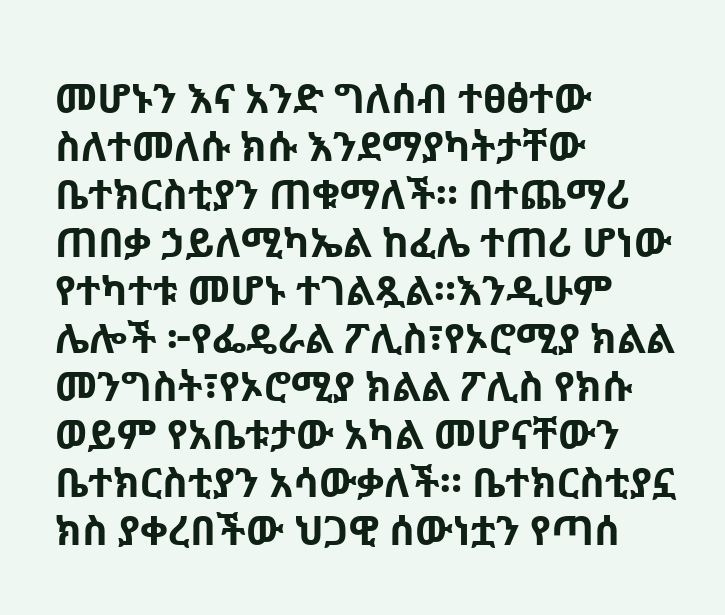መሆኑን እና አንድ ግለሰብ ተፀፅተው ስለተመለሱ ክሱ እንደማያካትታቸው ቤተክርስቲያን ጠቁማለች። በተጨማሪ ጠበቃ ኃይለሚካኤል ከፈሌ ተጠሪ ሆነው የተካተቱ መሆኑ ተገልጿል።እንዲሁም ሌሎች ፦የፌዴራል ፖሊስ፣የኦሮሚያ ክልል መንግስት፣የኦሮሚያ ክልል ፖሊስ የክሱ ወይም የአቤቱታው አካል መሆናቸውን ቤተክርስቲያን አሳውቃለች። ቤተክርስቲያኗ ክስ ያቀረበችው ህጋዊ ሰውነቷን የጣሰ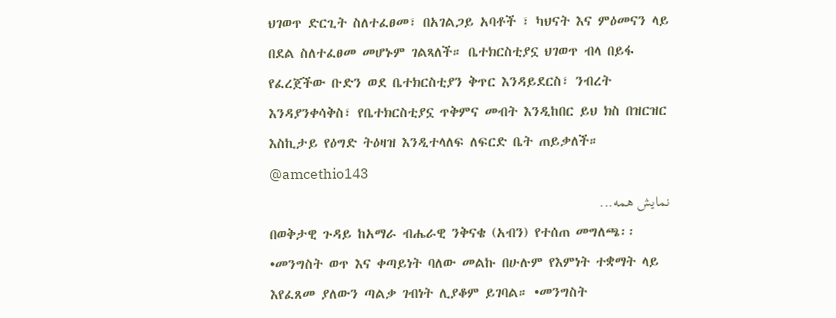ህገወጥ ድርጊት ስለተፈፀመ፣ በአገልጋይ አባቶች ፣ ካህናት እና ምዕመናን ላይ በደል ስለተፈፀመ መሆኑም ገልጻለች። ቤተክርስቲያኗ ህገወጥ ብላ በይፋ የፈረጀችው ቡድን ወደ ቤተክርስቲያን ቅጥር እንዳይደርስ፣ ንብረት እንዳያንቀሳቅስ፣ የቤተክርስቲያኗ ጥቅምና መብት እንዲከበር ይህ ክስ በዝርዝር እስኪታይ የዕግድ ትዕዛዝ እንዲተላለፍ ለፍርድ ቤት ጠይቃለች። @amcethio143
نمایش همه...
በወቅታዊ ጉዳይ ከአማራ ብሔራዊ ንቅናቄ (አብን) የተሰጠ መግለጫ፡፡ •መንግስት ወጥ እና ቀጣይነት ባለው መልኩ በሁሉም የእምነት ተቋማት ላይ እየፈጸመ ያለውን ጣልቃ ገብነት ሊያቆም ይገባል። •መንግስት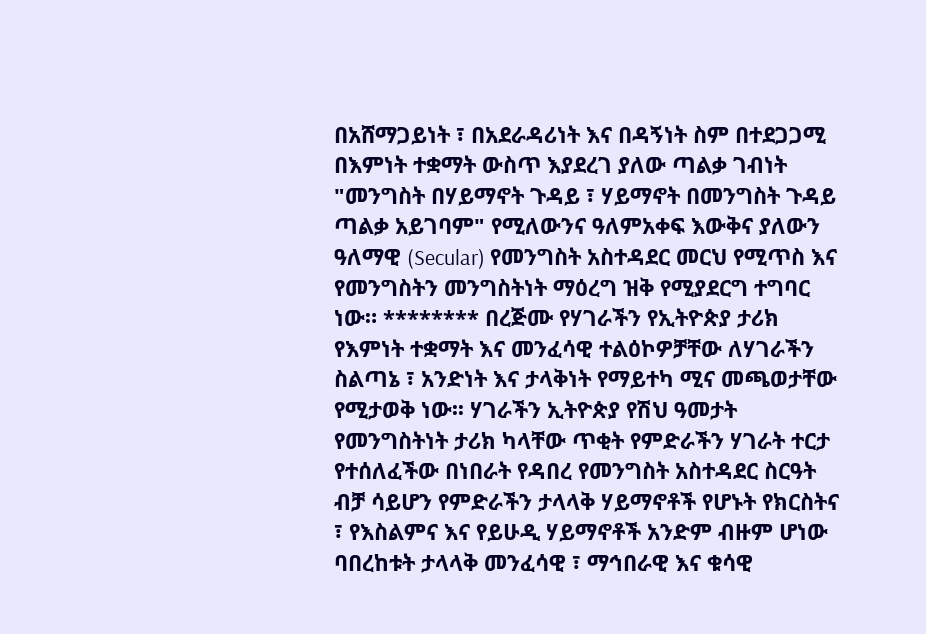በአሸማጋይነት ፣ በአደራዳሪነት እና በዳኝነት ስም በተደጋጋሚ በእምነት ተቋማት ውስጥ እያደረገ ያለው ጣልቃ ገብነት "መንግስት በሃይማኖት ጉዳይ ፣ ሃይማኖት በመንግስት ጉዳይ ጣልቃ አይገባም" የሚለውንና ዓለምአቀፍ እውቅና ያለውን ዓለማዊ (Secular) የመንግስት አስተዳደር መርህ የሚጥስ እና የመንግስትን መንግስትነት ማዕረግ ዝቅ የሚያደርግ ተግባር ነው። ******** በረጅሙ የሃገራችን የኢትዮጵያ ታሪክ የእምነት ተቋማት እና መንፈሳዊ ተልዕኮዎቻቸው ለሃገራችን ስልጣኔ ፣ አንድነት እና ታላቅነት የማይተካ ሚና መጫወታቸው የሚታወቅ ነው፡፡ ሃገራችን ኢትዮጵያ የሽህ ዓመታት የመንግስትነት ታሪክ ካላቸው ጥቂት የምድራችን ሃገራት ተርታ የተሰለፈችው በነበራት የዳበረ የመንግስት አስተዳደር ስርዓት ብቻ ሳይሆን የምድራችን ታላላቅ ሃይማኖቶች የሆኑት የክርስትና ፣ የእስልምና እና የይሁዲ ሃይማኖቶች አንድም ብዙም ሆነው ባበረከቱት ታላላቅ መንፈሳዊ ፣ ማኅበራዊ እና ቁሳዊ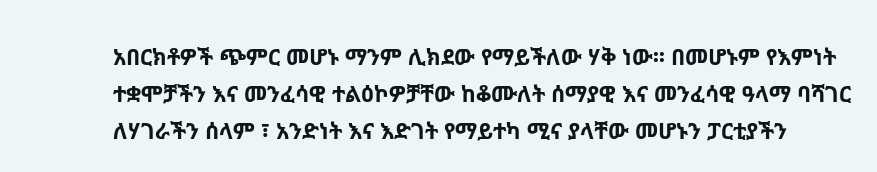አበርክቶዎች ጭምር መሆኑ ማንም ሊክደው የማይችለው ሃቅ ነው፡፡ በመሆኑም የእምነት ተቋሞቻችን እና መንፈሳዊ ተልዕኮዎቻቸው ከቆሙለት ሰማያዊ እና መንፈሳዊ ዓላማ ባሻገር ለሃገራችን ሰላም ፣ አንድነት እና እድገት የማይተካ ሚና ያላቸው መሆኑን ፓርቲያችን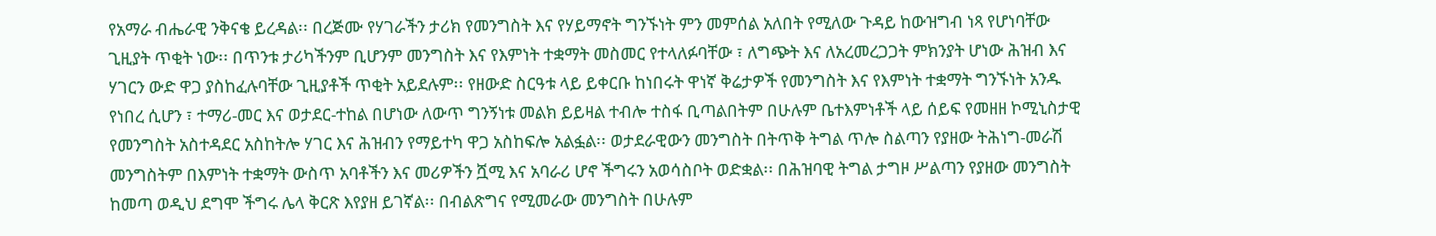የአማራ ብሔራዊ ንቅናቄ ይረዳል፡፡ በረጅሙ የሃገራችን ታሪክ የመንግስት እና የሃይማኖት ግንኙነት ምን መምሰል አለበት የሚለው ጉዳይ ከውዝግብ ነጻ የሆነባቸው ጊዚያት ጥቂት ነው፡፡ በጥንቱ ታሪካችንም ቢሆንም መንግስት እና የእምነት ተቋማት መስመር የተላለፉባቸው ፣ ለግጭት እና ለአረመረጋጋት ምክንያት ሆነው ሕዝብ እና ሃገርን ውድ ዋጋ ያስከፈሉባቸው ጊዚያቶች ጥቂት አይደሉም፡፡ የዘውድ ስርዓቱ ላይ ይቀርቡ ከነበሩት ዋነኛ ቅሬታዎች የመንግስት እና የእምነት ተቋማት ግንኙነት አንዱ የነበረ ሲሆን ፣ ተማሪ-መር እና ወታደር-ተከል በሆነው ለውጥ ግንኝነቱ መልክ ይይዛል ተብሎ ተስፋ ቢጣልበትም በሁሉም ቤተእምነቶች ላይ ሰይፍ የመዘዘ ኮሚኒስታዊ የመንግስት አስተዳደር አስከትሎ ሃገር እና ሕዝብን የማይተካ ዋጋ አስከፍሎ አልፏል፡፡ ወታደራዊውን መንግስት በትጥቅ ትግል ጥሎ ስልጣን የያዘው ትሕነግ-መራሽ መንግስትም በእምነት ተቋማት ውስጥ አባቶችን እና መሪዎችን ሿሚ እና አባራሪ ሆኖ ችግሩን አወሳስቦት ወድቋል፡፡ በሕዝባዊ ትግል ታግዞ ሥልጣን የያዘው መንግስት ከመጣ ወዲህ ደግሞ ችግሩ ሌላ ቅርጽ እየያዘ ይገኛል፡፡ በብልጽግና የሚመራው መንግስት በሁሉም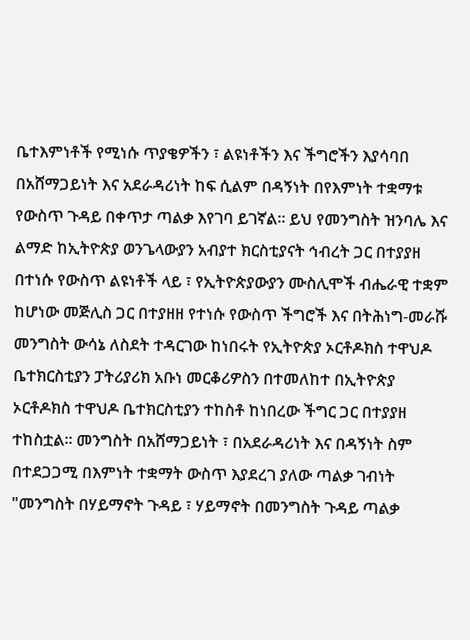ቤተእምነቶች የሚነሱ ጥያቄዎችን ፣ ልዩነቶችን እና ችግሮችን እያሳባበ በአሸማጋይነት እና አደራዳሪነት ከፍ ሲልም በዳኝነት በየእምነት ተቋማቱ የውስጥ ጉዳይ በቀጥታ ጣልቃ እየገባ ይገኛል፡፡ ይህ የመንግስት ዝንባሌ እና ልማድ ከኢትዮጵያ ወንጌላውያን አብያተ ክርስቲያናት ኅብረት ጋር በተያያዘ በተነሱ የውስጥ ልዩነቶች ላይ ፣ የኢትዮጵያውያን ሙስሊሞች ብሔራዊ ተቋም ከሆነው መጅሊስ ጋር በተያዘዘ የተነሱ የውስጥ ችግሮች እና በትሕነግ-መራሹ መንግስት ውሳኔ ለስደት ተዳርገው ከነበሩት የኢትዮጵያ ኦርቶዶክስ ተዋህዶ ቤተክርስቲያን ፓትሪያሪክ አቡነ መርቆሪዎስን በተመለከተ በኢትዮጵያ ኦርቶዶክስ ተዋህዶ ቤተክርስቲያን ተከስቶ ከነበረው ችግር ጋር በተያያዘ ተከስቷል፡፡ መንግስት በአሸማጋይነት ፣ በአደራዳሪነት እና በዳኝነት ስም በተደጋጋሚ በእምነት ተቋማት ውስጥ እያደረገ ያለው ጣልቃ ገብነት "መንግስት በሃይማኖት ጉዳይ ፣ ሃይማኖት በመንግስት ጉዳይ ጣልቃ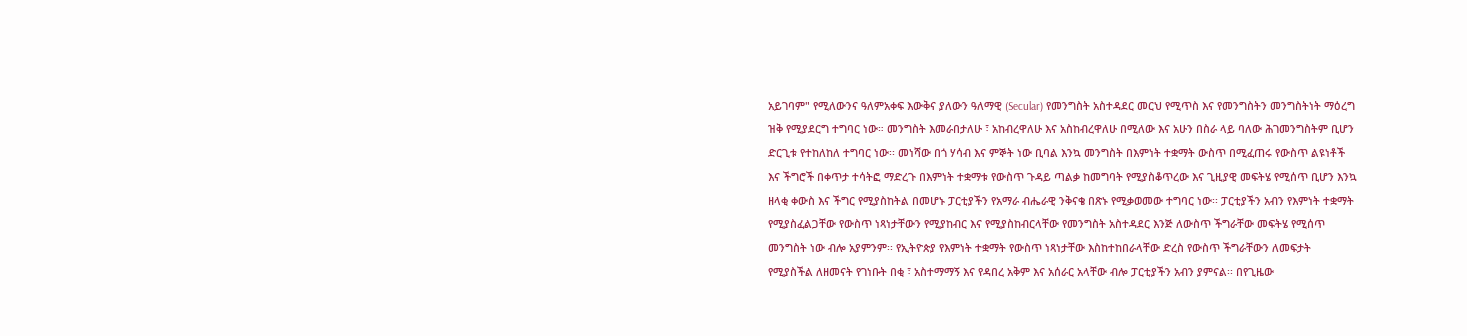አይገባም" የሚለውንና ዓለምአቀፍ እውቅና ያለውን ዓለማዊ (Secular) የመንግስት አስተዳደር መርህ የሚጥስ እና የመንግስትን መንግስትነት ማዕረግ ዝቅ የሚያደርግ ተግባር ነው። መንግስት እመራበታለሁ ፣ አከብረዋለሁ እና አስከብረዋለሁ በሚለው እና አሁን በስራ ላይ ባለው ሕገመንግስትም ቢሆን ድርጊቱ የተከለከለ ተግባር ነው፡፡ መነሻው በጎ ሃሳብ እና ምኞት ነው ቢባል እንኳ መንግስት በእምነት ተቋማት ውስጥ በሚፈጠሩ የውስጥ ልዩነቶች እና ችግሮች በቀጥታ ተሳትፎ ማድረጉ በእምነት ተቋማቱ የውስጥ ጉዳይ ጣልቃ ከመግባት የሚያስቆጥረው እና ጊዚያዊ መፍትሄ የሚሰጥ ቢሆን እንኳ ዘላቂ ቀውስ እና ችግር የሚያስከትል በመሆኑ ፓርቲያችን የአማራ ብሔራዊ ንቅናቄ በጽኑ የሚቃወመው ተግባር ነው፡፡ ፓርቲያችን አብን የእምነት ተቋማት የሚያስፈልጋቸው የውስጥ ነጻነታቸውን የሚያከብር እና የሚያስከብርላቸው የመንግስት አስተዳደር እንጅ ለውስጥ ችግራቸው መፍትሄ የሚሰጥ መንግስት ነው ብሎ አያምንም፡፡ የኢትዮጵያ የእምነት ተቋማት የውስጥ ነጻነታቸው እስከተከበራላቸው ድረስ የውስጥ ችግራቸውን ለመፍታት የሚያስችል ለዘመናት የገነቡት በቂ ፣ አስተማማኝ እና የዳበረ አቅም እና አሰራር አላቸው ብሎ ፓርቲያችን አብን ያምናል፡፡ በየጊዜው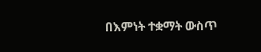በእምነት ተቋማት ውስጥ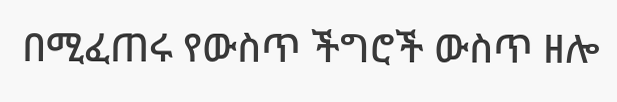በሚፈጠሩ የውስጥ ችግሮች ውስጥ ዘሎ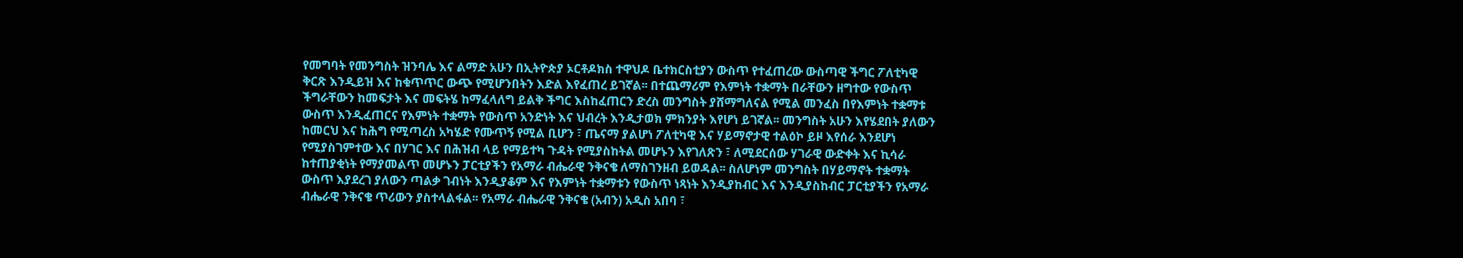የመግባት የመንግስት ዝንባሌ እና ልማድ አሁን በኢትዮጵያ ኦርቶዶክስ ተዋህዶ ቤተክርስቲያን ውስጥ የተፈጠረው ውስጣዊ ችግር ፖለቲካዊ ቅርጽ እንዲይዝ እና ከቁጥጥር ውጭ የሚሆንበትን እድል እየፈጠረ ይገኛል፡፡ በተጨማሪም የእምነት ተቋማት በራቸውን ዘግተው የውስጥ ችግራቸውን ከመፍታት እና መፍትሄ ከማፈላለግ ይልቅ ችግር እስከፈጠርን ድረስ መንግስት ያሸማግለናል የሚል መንፈስ በየእምነት ተቋማቱ ውስጥ እንዲፈጠርና የእምነት ተቋማት የውስጥ አንድነት እና ህብረት እንዲታወክ ምክንያት እየሆነ ይገኛል፡፡ መንግስት አሁን እየሄደበት ያለውን ከመርህ እና ከሕግ የሚጣረስ አካሄድ የሙጥኝ የሚል ቢሆን ፣ ጤናማ ያልሆነ ፖለቲካዊ እና ሃይማኖታዊ ተልዕኮ ይዞ እየሰራ እንደሆነ የሚያስገምተው እና በሃገር እና በሕዝብ ላይ የማይተካ ጉዳት የሚያስከትል መሆኑን እየገለጽን ፣ ለሚደርሰው ሃገራዊ ውድቀት እና ኪሳራ ከተጠያቂነት የማያመልጥ መሆኑን ፓርቲያችን የአማራ ብሔራዊ ንቅናቄ ለማስገንዘብ ይወዳል፡፡ ስለሆነም መንግስት በሃይማኖት ተቋማት ውስጥ እያደረገ ያለውን ጣልቃ ገብነት እንዲያቆም እና የእምነት ተቋማቱን የውስጥ ነጻነት እንዲያከብር እና እንዲያስከብር ፓርቲያችን የአማራ ብሔራዊ ንቅናቄ ጥሪውን ያስተላልፋል፡፡ የአማራ ብሔራዊ ንቅናቄ (አብን) አዲስ አበባ ፣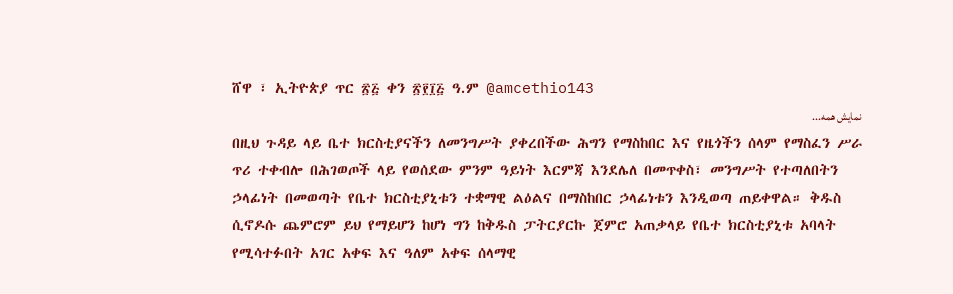ሸዋ ፣ ኢትዮጵያ ጥር ፳፭ ቀን ፳፻፲፭ ዓ.ም @amcethio143
نمایش همه...
በዚህ ጉዳይ ላይ ቤተ ክርስቲያናችን ለመንግሥት ያቀረበችው ሕግን የማስከበር እና የዜጎችን ሰላም የማስፈን ሥራ ጥሪ ተቀብሎ በሕገወጦች ላይ የወሰደው ምንም ዓይነት እርምጃ እንደሌለ በመጥቀስ፣ መንግሥት የተጣለበትን ኃላፊነት በመወጣት የቤተ ክርስቲያኒቱን ተቋማዊ ልዕልና በማስከበር ኃላፊነቱን እንዲወጣ ጠይቀዋል። ቅዱስ ሲኖዶሱ ጨምሮም ይህ የማይሆን ከሆነ ግን ከቅዱስ ፓትርያርኩ ጀምሮ አጠቃላይ የቤተ ክርስቲያኒቱ አባላት የሚሳተፉበት አገር አቀፍ እና ዓለም አቀፍ ሰላማዊ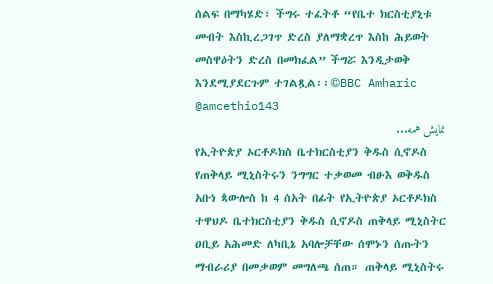ሰልፍ በማካሄድ፣ ችግሩ ተፈትቶ “የቤተ ክርስቲያኒቱ መብት እስኪረጋገጥ ድረስ ያለማቋረጥ እስከ ሕይወት መስዋዕትን ድረስ በመክፈል” ችግሯ እንዲታወቅ እንደሚያደርጉም ተገልጿል፡፡©BBC Amharic @amcethio143
نمایش همه...
የኢትዮጵያ ኦርቶዶክስ ቤተክርስቲያን ቅዱስ ሲኖዶስ የጠቅላይ ሚኒስትሩን ንግግር ተቃወመ ብፁእ ወቅዱስ አቡነ ጳውሎስ ከ 4 ሰአት በፊት የኢትዮጵያ ኦርቶዶክስ ተዋህዶ ቤተክርስቲያን ቅዱስ ሲኖዶስ ጠቅላይ ሚኒስትር ዐቢይ አሕመድ ለካቢኔ አባሎቻቸው ሰሞኑን ሰጡትን ማብራሪያ በመቃወም መግለጫ ሰጠ። ጠቅላይ ሚኒስትሩ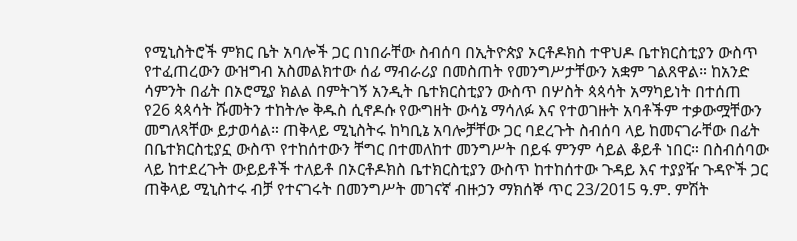የሚኒስትሮች ምክር ቤት አባሎች ጋር በነበራቸው ስብሰባ በኢትዮጵያ ኦርቶዶክስ ተዋህዶ ቤተክርስቲያን ውስጥ የተፈጠረውን ውዝግብ አስመልክተው ሰፊ ማብራሪያ በመስጠት የመንግሥታቸውን አቋም ገልጸዋል። ከአንድ ሳምንት በፊት በኦሮሚያ ክልል በምትገኝ አንዲት ቤተክርስቲያን ውስጥ በሦስት ጳጳሳት አማካይነት በተሰጠ የ26 ጳጳሳት ሹመትን ተከትሎ ቅዱስ ሲኖዶሱ የውግዘት ውሳኔ ማሳለፉ እና የተወገዙት አባቶችም ተቃውሟቸውን መግለጻቸው ይታወሳል። ጠቅላይ ሚኒስትሩ ከካቢኔ አባሎቻቸው ጋር ባደረጉት ስብሰባ ላይ ከመናገራቸው በፊት በቤተክርስቲያኗ ውስጥ የተከሰተውን ቸግር በተመለከተ መንግሥት በይፋ ምንም ሳይል ቆይቶ ነበር። በስብሰባው ላይ ከተደረጉት ውይይቶች ተለይቶ በኦርቶዶክስ ቤተክርስቲያን ውስጥ ከተከሰተው ጉዳይ እና ተያያዥ ጉዳዮች ጋር ጠቅላይ ሚኒስተሩ ብቻ የተናገሩት በመንግሥት መገናኛ ብዙኃን ማክሰኞ ጥር 23/2015 ዓ.ም. ምሽት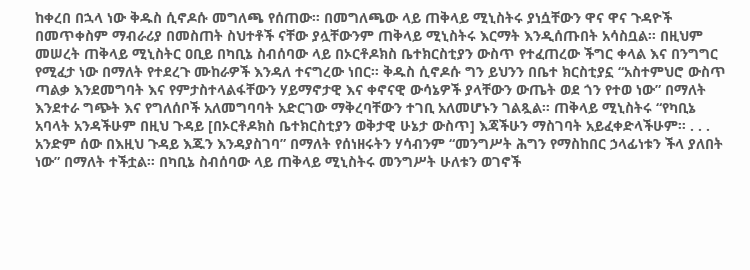ከቀረበ በኋላ ነው ቅዱስ ሲኖዶሱ መግለጫ የሰጠው። በመግለጫው ላይ ጠቅላይ ሚኒስትሩ ያነሷቸውን ዋና ዋና ጉዳዮች በመጥቀስም ማብራሪያ በመስጠት ስህተቶች ናቸው ያሏቸውንም ጠቅላይ ሚኒስትሩ እርማት እንዲሰጡበት አሳስቧል። በዚህም መሠረት ጠቅላይ ሚኒስትር ዐቢይ በካቢኔ ስብሰባው ላይ በኦርቶዶክስ ቤተክርስቲያን ውስጥ የተፈጠረው ችግር ቀላል እና በንግግር የሚፈታ ነው በማለት የተደረጉ ሙከራዎች እንዳለ ተናግረው ነበር። ቅዱስ ሲኖዶሱ ግን ይህንን በቤተ ክርስቲያኗ “አስተምህሮ ውስጥ ጣልቃ እንደመግባት እና የምታስተላልፋቸውን ሃይማኖታዊ እና ቀኖናዊ ውሳኔዎች ያላቸውን ውጤት ወደ ጎን የተወ ነው” በማለት እንደተራ ግጭት እና የግለሰቦች አለመግባባት አድርገው ማቅረባቸውን ተገቢ አለመሆኑን ገልጿል። ጠቅላይ ሚኒስትሩ “የካቢኔ አባላት አንዳችሁም በዚህ ጉዳይ [በኦርቶዶክስ ቤተክርስቲያን ወቅታዊ ሁኔታ ውስጥ] እጃችሁን ማስገባት አይፈቀድላችሁም። . . . አንድም ሰው በእዚህ ጉዳይ እጁን እንዳያስገባ” በማለት የሰነዘሩትን ሃሳብንም “መንግሥት ሕግን የማስከበር ኃላፊነቱን ችላ ያለበት ነው” በማለት ተችቷል። በካቢኔ ስብሰባው ላይ ጠቅላይ ሚኒስትሩ መንግሥት ሁለቱን ወገኖች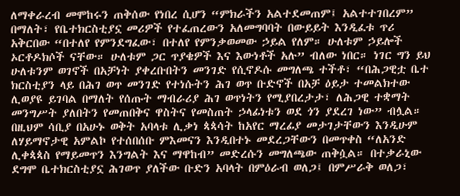ለማቀራረብ መሞከሩን ጠቅሰው የነበረ ሲሆን “ምክራችን አልተደመጠም፤ አልተተገበረም” በማለት፣ የቤተክርስቲያኗ መሪዎች የተፈጠረውን አለመግባባት በውይይት እንዲፈቱ ጥሪ አቅርበው “በተለየ የምንደግፈው፣ በተለየ የምንቃወመው ኃይል የለም። ሁለቱም ኃይሎች ኦርቶዶክሶች ናቸው። ሁለቱም ጋር ጥያቄዎች እና እውነቶች አሉ” ብለው ነበር። ነገር ግን ይህ ሁለቱንም ወገኖች በአቻነት ያቀረቡበትን መንገድ የሲኖዶሱ መግለጫ ተችቶ፣ “በሕጋዊቷ ቤተ ክርስቲያን ላይ በሕገ ወጥ መንገድ የተነሱትን ሕገ ወጥ ቡድኖች በአቻ ዕይታ ተመልክተው ሊወያዩ ይገባል በማለት የሰጡት ማብራሪያ ሕገ ወጥነትን የሚያበረታታ፣ ለሕጋዊ ተቋማት መንግሥት ያለበትን የመጠበቅና ዋስትና የመስጠት ኃላፊነቱን ወደ ጎን ያደረገ ነው” ብሏል። በዚህም ሳቢያ በአሁኑ ወቅት አባላቱ ሊቃነ ጳጳሳት ከአየር ማረፊያ መታገታቸውን እንዲሁም ለሃይማኖታዊ አምልኮ የተሰበሰቡ ምእመናን እንዲበተኑ መደረጋቸውን በመጥቀስ “ለአንድ ሊቀጳጳስ የማይመጥን እንግልት እና ማዋከብ” መድረሱን መግለጫው ጠቅሷል። በተቃራኒው ደግሞ ቤተክርስቲያኗ ሕገወጥ ያለችው ቡድን አባላት በምዕራብ ወለጋ፤ በምሥራቅ ወለጋ፣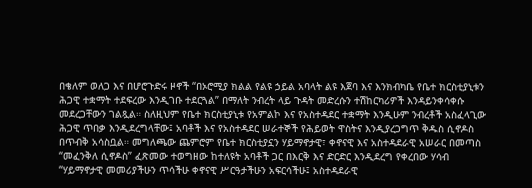በቄለም ወለጋ እና በሆሮጉድሩ ዞኖች “በኦሮሚያ ክልል የልዩ ኃይል አባላት ልዩ እጀባ እና እንክብካቤ የቤተ ክርስቲያኒቱን ሕጋዊ ተቋማት ተደፍረው እንዲገቡ ተደርጓል” በማለት ንብረት ላይ ጉዳት መድረሱን ተሽከርካሪዎች እንዳይንቀሳቀሱ መደረጋቸውን ገልጿል። ስለዚህም የቤተ ክርስቲያኒቱ የአምልኮ እና የአስተዳደር ተቋማት እንዲሁም ንብረቶች አስፈላጊው ሕጋዊ ጥበቃ እንዲደረግላቸው፤ አባቶች እና የአስተዳደር ሠራተኞች የሕይወት ዋስትና እንዲያረጋግጥ ቅዱስ ሲኖዶስ በጥብቅ አሳስቧል። መግለጫው ጨምሮም የቤተ ክርስቲያኗን ሃይማኖታዊ፣ ቀኖናዊ እና አስተዳደራዊ አሠራር በመጣስ “መፈንቅለ ሲኖዶስ” ፈጽመው ተወግዘው ከተለዩት አባቶች ጋር በእርቅ እና ድርድር እንዲደረግ የቀረበው ሃሳብ “ሃይማኖታዊ መመሪያችሁን ጥሳችሁ ቀኖናዊ ሥርዓታችሁን አፍርሳችሁ፤ አስተዳደራዊ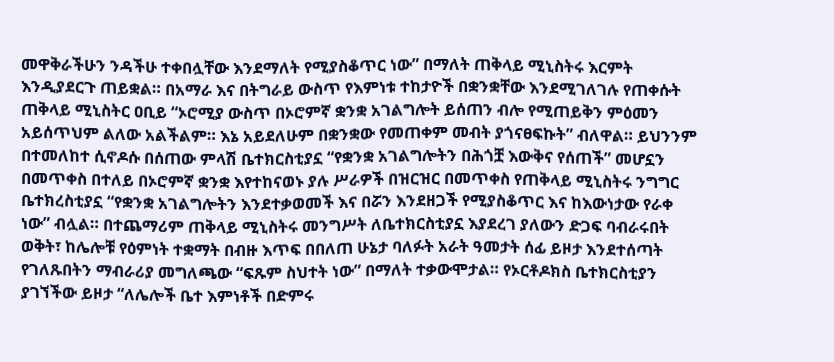መዋቅራችሁን ንዳችሁ ተቀበሏቸው እንደማለት የሚያስቆጥር ነው” በማለት ጠቅላይ ሚኒስትሩ እርምት እንዲያደርጉ ጠይቋል። በአማራ እና በትግራይ ውስጥ የእምነቱ ተከታዮች በቋንቋቸው እንደሚገለገሉ የጠቀሱት ጠቅላይ ሚኒስትር ዐቢይ “ኦሮሚያ ውስጥ በኦሮምኛ ቋንቋ አገልግሎት ይሰጠን ብሎ የሚጠይቅን ምዕመን አይሰጥህም ልለው አልችልም። እኔ አይደለሁም በቋንቋው የመጠቀም መብት ያጎናፀፍኩት” ብለዋል። ይህንንም በተመለከተ ሲኖዶሱ በሰጠው ምላሽ ቤተክርስቲያኗ “የቋንቋ አገልግሎትን በሕጎቿ እውቅና የሰጠች” መሆኗን በመጥቀስ በተለይ በኦሮምኛ ቋንቋ እየተከናወኑ ያሉ ሥራዎች በዝርዝር በመጥቀስ የጠቅላይ ሚኒስትሩ ንግግር ቤተክረስቲያኗ “የቋንቋ አገልግሎትን እንደተቃወመች እና በሯን እንደዘጋች የሚያስቆጥር እና ከእውነታው የራቀ ነው” ብሏል። በተጨማሪም ጠቅላይ ሚኒስትሩ መንግሥት ለቤተክርስቲያኗ እያደረገ ያለውን ድጋፍ ባብራሩበት ወቅት፣ ከሌሎቹ የዕምነት ተቋማት በብዙ እጥፍ በበለጠ ሁኔታ ባለፉት አራት ዓመታት ሰፊ ይዞታ እንደተሰጣት የገለጹበትን ማብራሪያ መግለጫው “ፍጹም ስህተት ነው” በማለት ተቃውሞታል። የኦርቶዶክስ ቤተክርስቲያን ያገኘችው ይዞታ “ለሌሎች ቤተ እምነቶች በድምሩ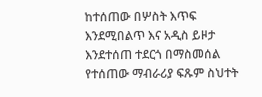ከተሰጠው በሦስት እጥፍ እንደሚበልጥ እና አዲስ ይዞታ እንደተሰጠ ተደርጎ በማስመሰል የተሰጠው ማብራሪያ ፍጹም ስህተት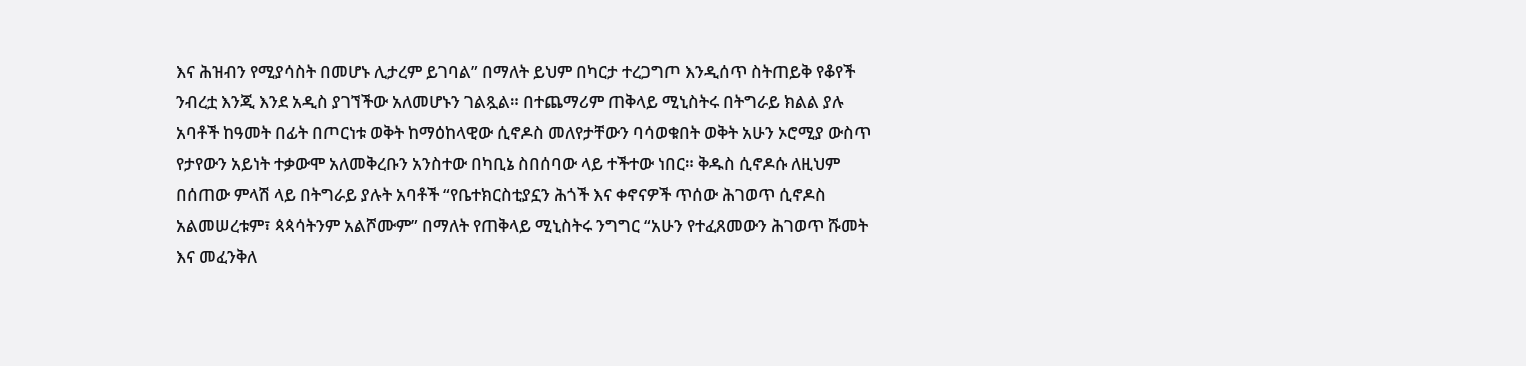እና ሕዝብን የሚያሳስት በመሆኑ ሊታረም ይገባል” በማለት ይህም በካርታ ተረጋግጦ እንዲሰጥ ስትጠይቅ የቆየች ንብረቷ እንጂ እንደ አዲስ ያገኘችው አለመሆኑን ገልጿል። በተጨማሪም ጠቅላይ ሚኒስትሩ በትግራይ ክልል ያሉ አባቶች ከዓመት በፊት በጦርነቱ ወቅት ከማዕከላዊው ሲኖዶስ መለየታቸውን ባሳወቁበት ወቅት አሁን ኦሮሚያ ውስጥ የታየውን አይነት ተቃውሞ አለመቅረቡን አንስተው በካቢኔ ስበሰባው ላይ ተችተው ነበር። ቅዱስ ሲኖዶሱ ለዚህም በሰጠው ምላሽ ላይ በትግራይ ያሉት አባቶች “የቤተክርስቲያኗን ሕጎች እና ቀኖናዎች ጥሰው ሕገወጥ ሲኖዶስ አልመሠረቱም፣ ጳጳሳትንም አልሾሙም” በማለት የጠቅላይ ሚኒስትሩ ንግግር “አሁን የተፈጸመውን ሕገወጥ ሹመት እና መፈንቅለ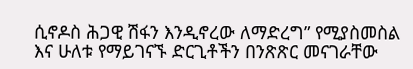ሲኖዶስ ሕጋዊ ሽፋን እንዲኖረው ለማድረግ” የሚያስመስል እና ሁለቱ የማይገናኙ ድርጊቶችን በንጽጽር መናገራቸው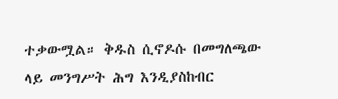ተቃውሟል። ቅዱስ ሲኖዶሱ በመግለጫው ላይ መንግሥት ሕግ እንዲያስከብር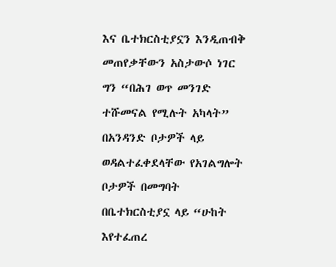እና ቤተክርስቲያኗን እንዲጠብቅ መጠየቃቸውን አስታውሶ ነገር ግን “በሕገ ወጥ መንገድ ተሹመናል የሚሉት አካላት” በአንዳንድ ቦታዎች ላይ ወዳልተፈቀደላቸው የአገልግሎት ቦታዎች በመግባት በቤተክርስቲያኗ ላይ “ሁከት እየተፈጠረ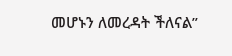መሆኑን ለመረዳት ችለናል”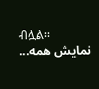ብሏል፡፡
نمایش همه...